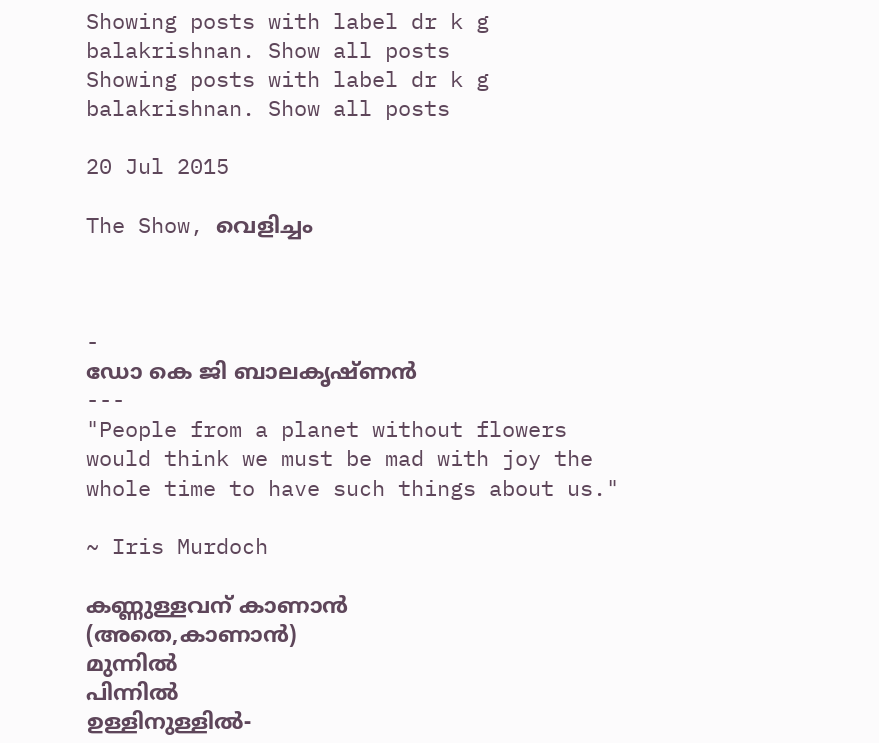Showing posts with label dr k g balakrishnan. Show all posts
Showing posts with label dr k g balakrishnan. Show all posts

20 Jul 2015

The Show, വെളിച്ചം



-
ഡോ കെ ജി ബാലകൃഷ്ണൻ
---
"People from a planet without flowers would think we must be mad with joy the whole time to have such things about us."

~ Iris Murdoch

കണ്ണുള്ളവന് കാണാൻ
(അതെ,കാണാൻ)
മുന്നിൽ
പിന്നിൽ
ഉള്ളിനുള്ളിൽ-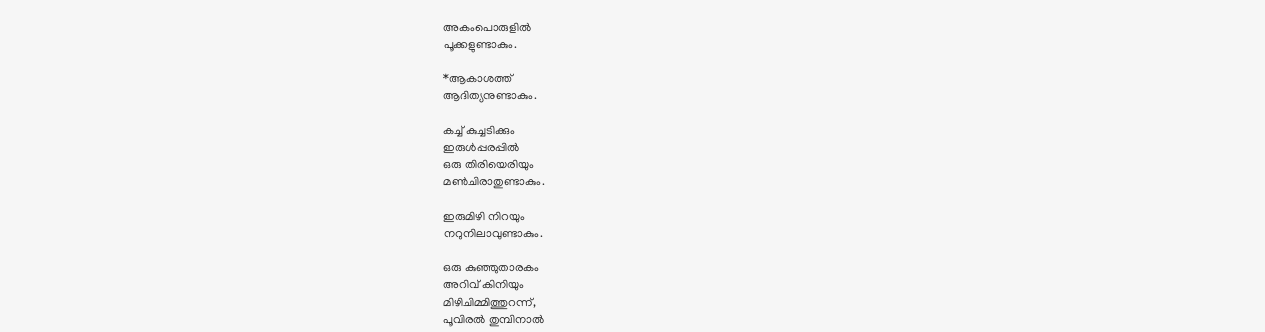അകംപൊരുളിൽ
പൂക്കളുണ്ടാകും.

*ആകാശത്ത്
ആദിത്യനുണ്ടാകും.

കച്ച് കുച്ചടിക്കും
ഇരുൾപ്പരപ്പിൽ
ഒരു തിരിയെരിയും
മണ്‍ചിരാതുണ്ടാകും.

ഇരുമിഴി നിറയും
നറുനിലാവുണ്ടാകും.

ഒരു കുഞ്ഞുതാരകം
അറിവ് കിനിയും
മിഴിചിമ്മിത്തുറന്ന്,
പൂവിരൽ തുമ്പിനാൽ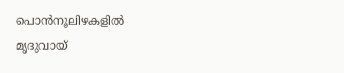പൊൻനൂലിഴകളിൽ
മൃദുവായ്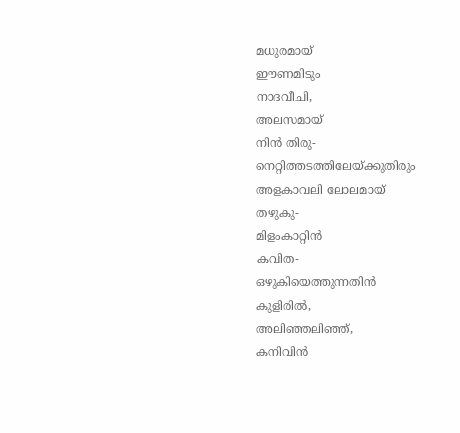മധുരമായ്
ഈണമിടും
നാദവീചി,
അലസമായ്
നിൻ തിരു-
നെറ്റിത്തടത്തിലേയ്ക്കുതിരും
അളകാവലി ലോലമായ്‌
തഴുകു-
മിളംകാറ്റിൻ
കവിത-
ഒഴുകിയെത്തുന്നതിൻ
കുളിരിൽ,
അലിഞ്ഞലിഞ്ഞ്‌,
കനിവിൻ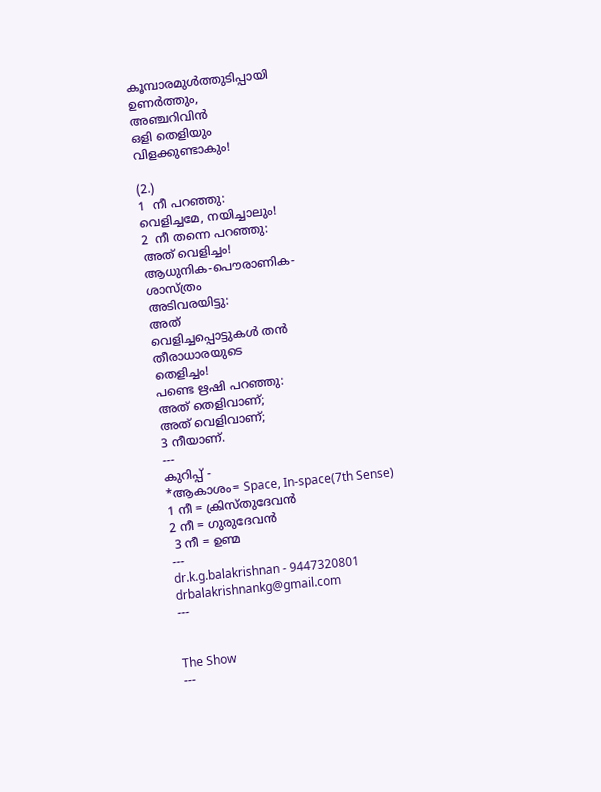കൂമ്പാരമുൾത്തുടിപ്പായി
ഉണർത്തും,
അഞ്ചറിവിൻ
ഒളി തെളിയും
വിളക്കുണ്ടാകും!

(2.)
1  നീ പറഞ്ഞു:
വെളിച്ചമേ, നയിച്ചാലും!
2  നീ തന്നെ പറഞ്ഞു:
അത് വെളിച്ചം!
ആധുനിക-പൌരാണിക-
ശാസ്ത്രം
അടിവരയിട്ടു:
അത്
വെളിച്ചപ്പൊട്ടുകൾ തൻ
തീരാധാരയുടെ
തെളിച്ചം!
പണ്ടെ ഋഷി പറഞ്ഞു:
അത് തെളിവാണ്;
അത് വെളിവാണ്;
3 നീയാണ്.
---
കുറിപ്പ് -
*ആകാശം= Space, In-space(7th Sense)
1 നീ = ക്രിസ്തുദേവൻ
2 നീ = ഗുരുദേവൻ
 3 നീ = ഉണ്മ
---
dr.k.g.balakrishnan - 9447320801
drbalakrishnankg@gmail.com
---


The Show
---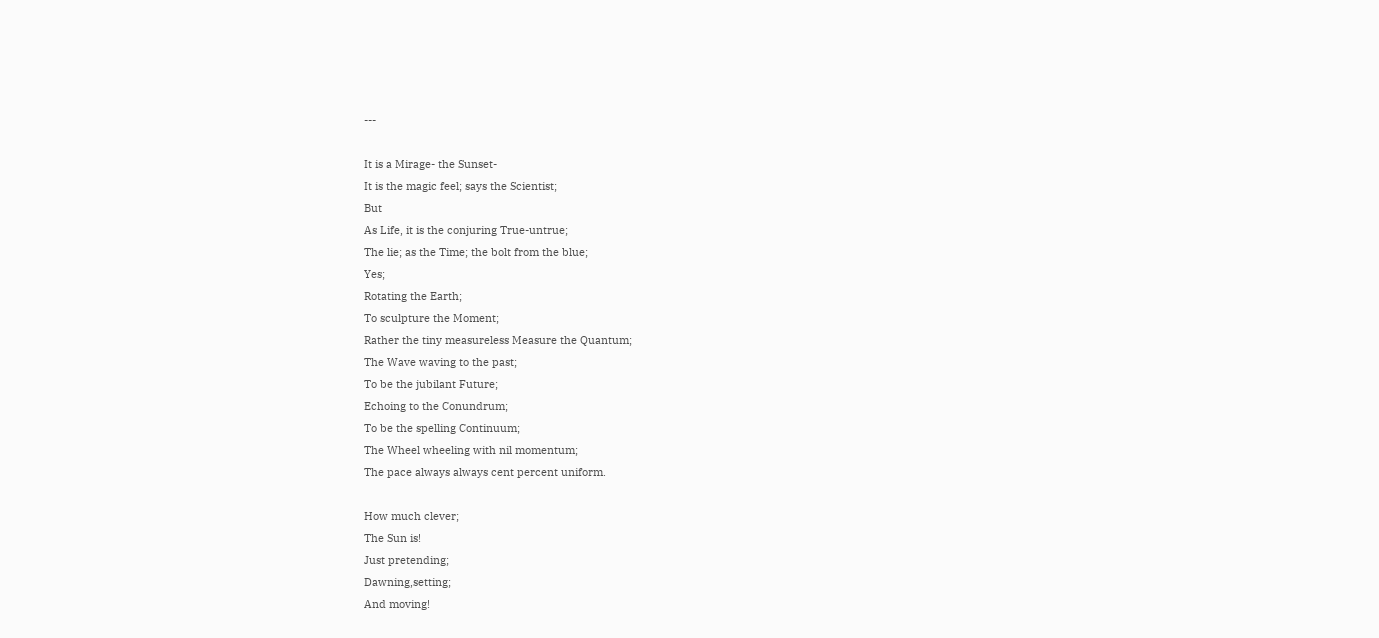---

It is a Mirage- the Sunset-
It is the magic feel; says the Scientist;
But
As Life, it is the conjuring True-untrue;
The lie; as the Time; the bolt from the blue;
Yes;
Rotating the Earth;
To sculpture the Moment;
Rather the tiny measureless Measure the Quantum;
The Wave waving to the past;
To be the jubilant Future;
Echoing to the Conundrum;
To be the spelling Continuum;
The Wheel wheeling with nil momentum;
The pace always always cent percent uniform.

How much clever;
The Sun is!
Just pretending;
Dawning,setting;
And moving!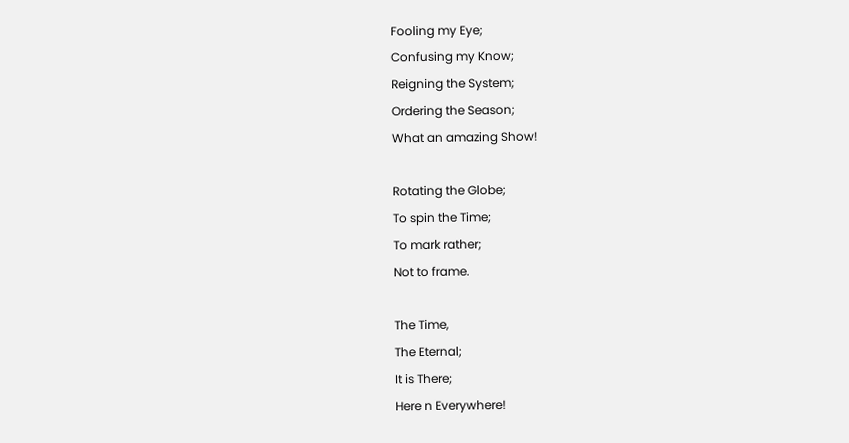Fooling my Eye;
Confusing my Know;
Reigning the System;
Ordering the Season;
What an amazing Show!

Rotating the Globe;
To spin the Time;
To mark rather;
Not to frame.

The Time,
The Eternal;
It is There;
Here n Everywhere!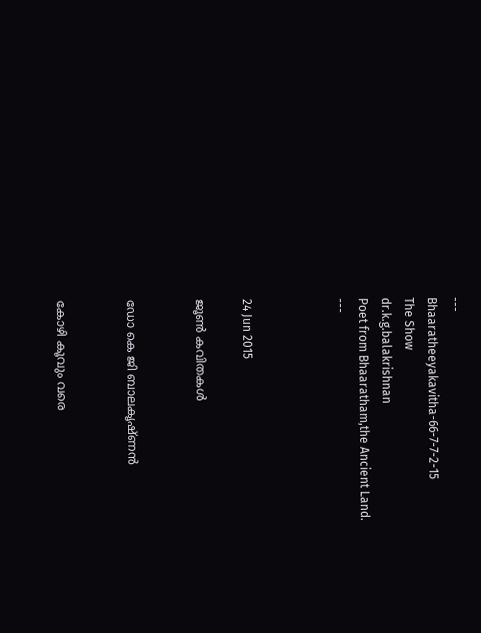---
Bhaaratheeyakavitha-66-7-7-2-15
The Show
dr.k.g.balakrishnan
Poet from Bhaaratham,the Ancient Land.
---



24 Jun 2015

ജൂണ്‍ കവിതകൾ


ഡോ കെ ജി ബാലകൃഷ്ണൻ


കോഴി കൂവും വരെ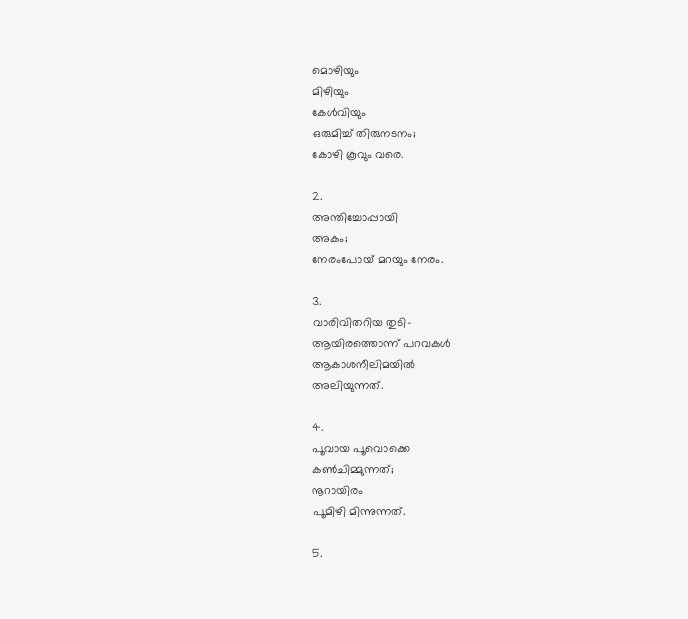മൊഴിയും
മിഴിയും
കേൾവിയും
ഒരുമിച്ച് തിരുനടനം;
കോഴി കൂവും വരെ.

2.
അന്തിച്ചോപ്പായി
അകം;
നേരംപോയ് മറയും നേരം.

3.
വാരിവിതറിയ തുടി-
ആയിരത്തൊന്ന് പറവകൾ
ആകാശനീലിമയിൽ
അലിയുന്നത്.

4.
പൂവായ പൂവൊക്കെ
കണ്‍ചിമ്മുന്നത്;
നൂറായിരം
പൂമിഴി മിന്നുന്നത്.

5.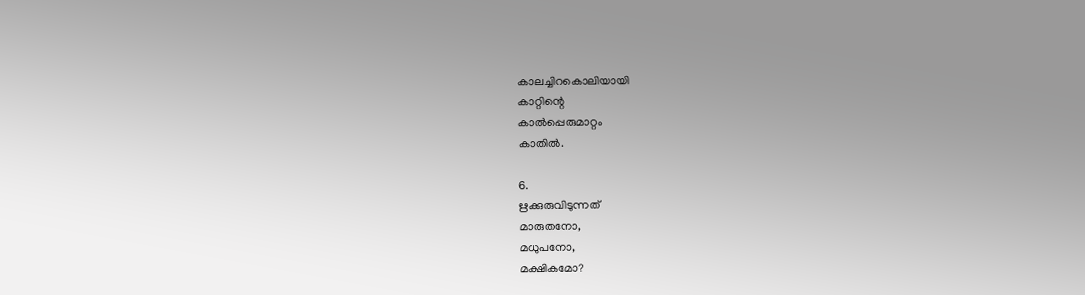കാലച്ചിറകൊലിയായി
കാറ്റിന്റെ
കാൽപ്പെരുമാറ്റം
കാതിൽ.

6.
ഋക്കുരുവിടുന്നത്
മാരുതനോ,
മധുപനോ,
മക്ഷികമോ?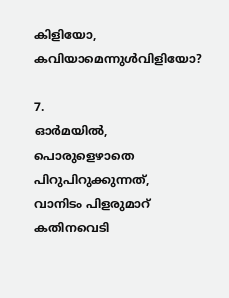കിളിയോ,
കവിയാമെന്നുൾവിളിയോ?

7.
ഓർമയിൽ,
പൊരുളെഴാതെ
പിറുപിറുക്കുന്നത്,
വാനിടം പിളരുമാറ്
കതിനവെടി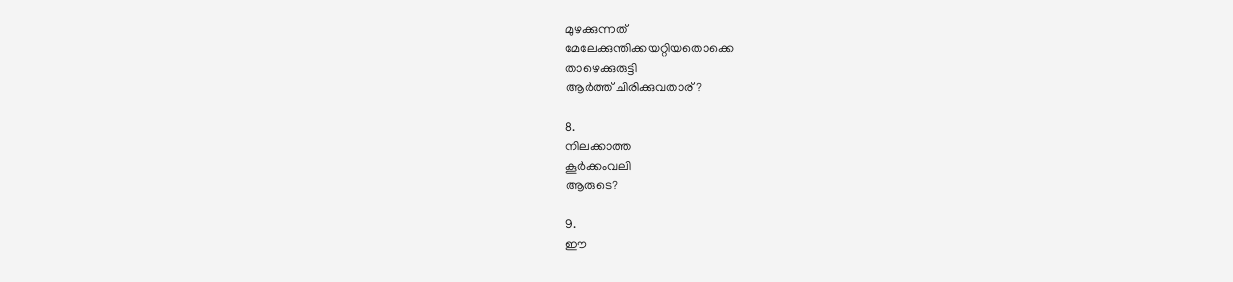മുഴക്കുന്നത്
മേലേക്കുന്തിക്കയറ്റിയതൊക്കെ
താഴെക്കുരുട്ടി
ആർത്ത് ചിരിക്കുവതാര്?

8.
നിലക്കാത്ത
കൂർക്കംവലി
ആരുടെ?

9.
ഈ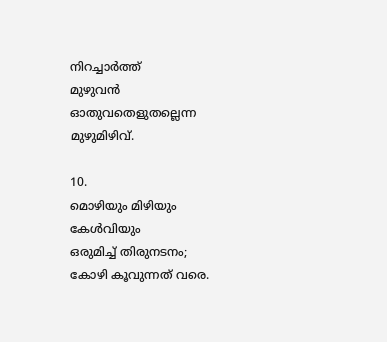നിറച്ചാർത്ത്
മുഴുവൻ
ഓതുവതെളുതല്ലെന്ന
മുഴുമിഴിവ്.

10.
മൊഴിയും മിഴിയും കേൾവിയും
ഒരുമിച്ച് തിരുനടനം;
കോഴി കൂവുന്നത് വരെ.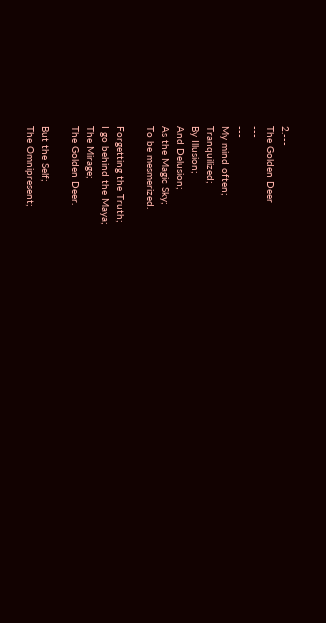2.---
The Golden Deer
---
---
My mind often;
Tranquilized;
By Illusion;
And Delusion;
As the Magic Sky;
To be mesmerized.

Forgetting the Truth;
I go behind the Maya;
The Mirage;
The Golden Deer.

But the Self;
The Omnipresent;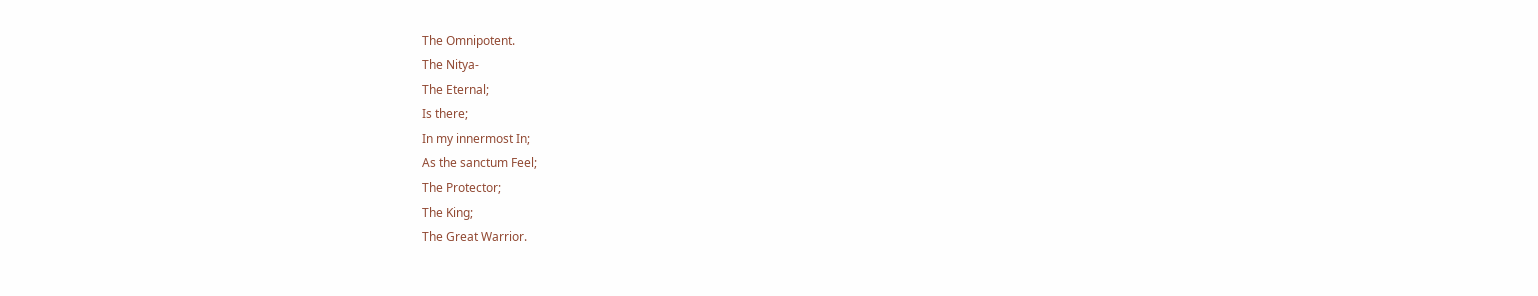The Omnipotent.
The Nitya-
The Eternal;
Is there;
In my innermost In;
As the sanctum Feel;
The Protector;
The King;
The Great Warrior.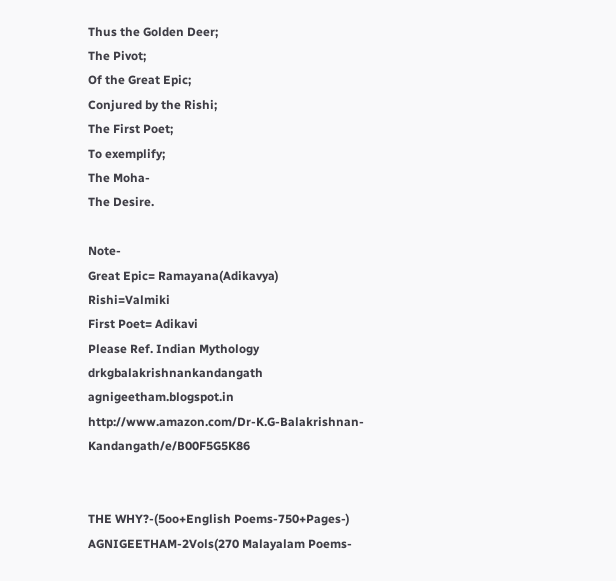Thus the Golden Deer;
The Pivot;
Of the Great Epic;
Conjured by the Rishi;
The First Poet;
To exemplify;
The Moha-
The Desire.

Note-
Great Epic= Ramayana(Adikavya)
Rishi=Valmiki
First Poet= Adikavi
Please Ref. Indian Mythology      drkgbalakrishnankandangath
agnigeetham.blogspot.in
http://www.amazon.com/Dr-K.G-Balakrishnan-Kandangath/e/B00F5G5K86


THE WHY?-(5oo+English Poems-750+Pages-) AGNIGEETHAM-2Vols(270 Malayalam Poems-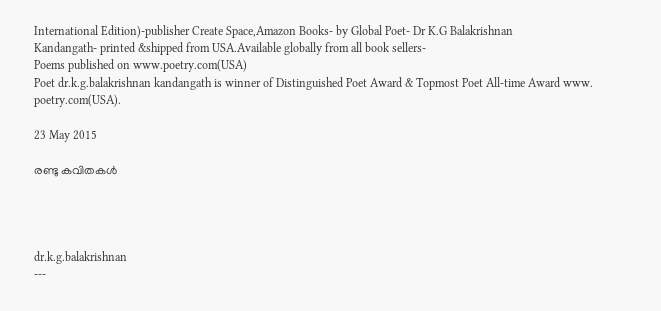International Edition)-publisher Create Space,Amazon Books- by Global Poet- Dr K.G Balakrishnan
Kandangath- printed &shipped from USA.Available globally from all book sellers-
Poems published on www.poetry.com(USA)
Poet dr.k.g.balakrishnan kandangath is winner of Distinguished Poet Award & Topmost Poet All-time Award www. poetry.com(USA).

23 May 2015

രണ്ടു കവിതകൾ




dr.k.g.balakrishnan
---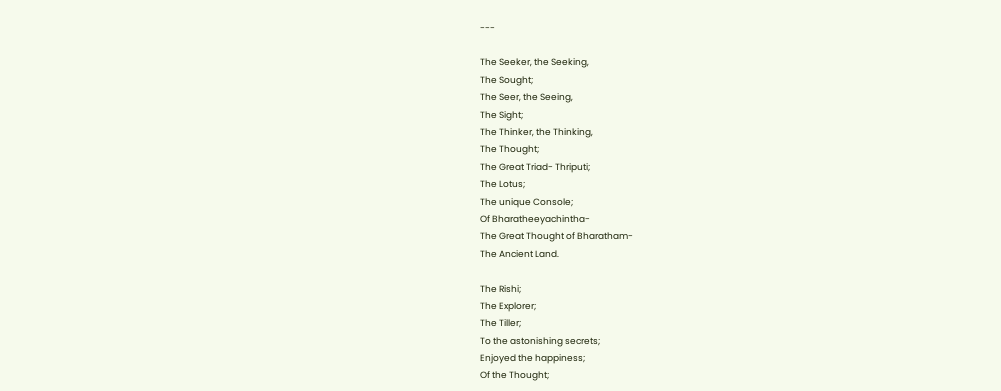---

The Seeker, the Seeking,
The Sought;
The Seer, the Seeing,
The Sight;
The Thinker, the Thinking,
The Thought;
The Great Triad- Thriputi;
The Lotus;
The unique Console;
Of Bharatheeyachintha-
The Great Thought of Bharatham-
The Ancient Land.

The Rishi;
The Explorer;
The Tiller;
To the astonishing secrets;
Enjoyed the happiness;
Of the Thought;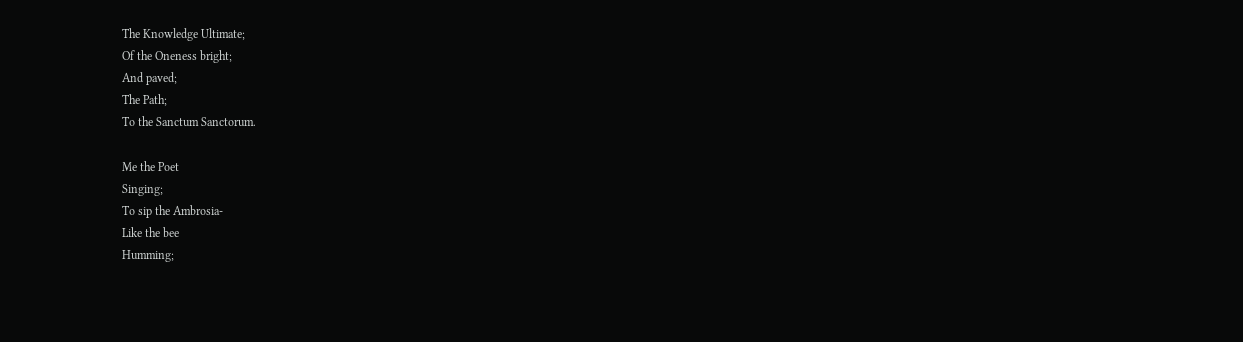The Knowledge Ultimate;
Of the Oneness bright;
And paved;
The Path;
To the Sanctum Sanctorum.

Me the Poet
Singing;
To sip the Ambrosia-
Like the bee
Humming;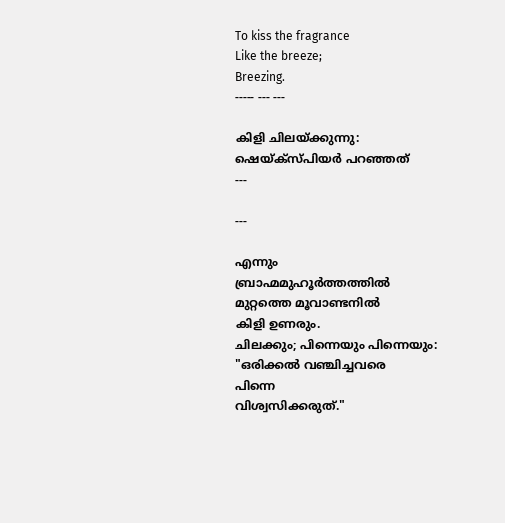To kiss the fragrance
Like the breeze;
Breezing.
----- --- ---

കിളി ചിലയ്ക്കുന്നു:
ഷെയ്ക്സ്പിയർ പറഞ്ഞത്
---

---

എന്നും
ബ്രാഹ്മമുഹൂർത്തത്തിൽ
മുറ്റത്തെ മൂവാണ്ടനിൽ
കിളി ഉണരും.
ചിലക്കും; പിന്നെയും പിന്നെയും:
"ഒരിക്കൽ വഞ്ചിച്ചവരെ
പിന്നെ
വിശ്വസിക്കരുത്."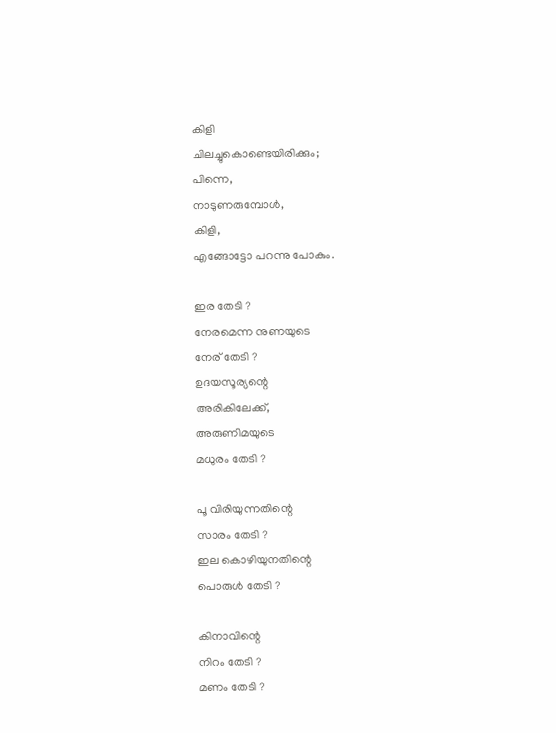കിളി
ചിലച്ചുകൊണ്ടെയിരിക്കും;
പിന്നെ,
നാടുണരുമ്പോൾ,
കിളി,
എങ്ങോട്ടോ പറന്നു പോകും.

ഇര തേടി ?
നേരമെന്ന നുണയുടെ
നേര് തേടി ?
ഉദയസൂര്യന്റെ
അരികിലേക്ക്‌,
അരുണിമയുടെ
മധുരം തേടി ?

പൂ വിരിയുന്നതിന്റെ
സാരം തേടി ?
ഇല കൊഴിയുനതിന്റെ
പൊരുൾ തേടി ?

കിനാവിന്റെ
നിറം തേടി ?
മണം തേടി ?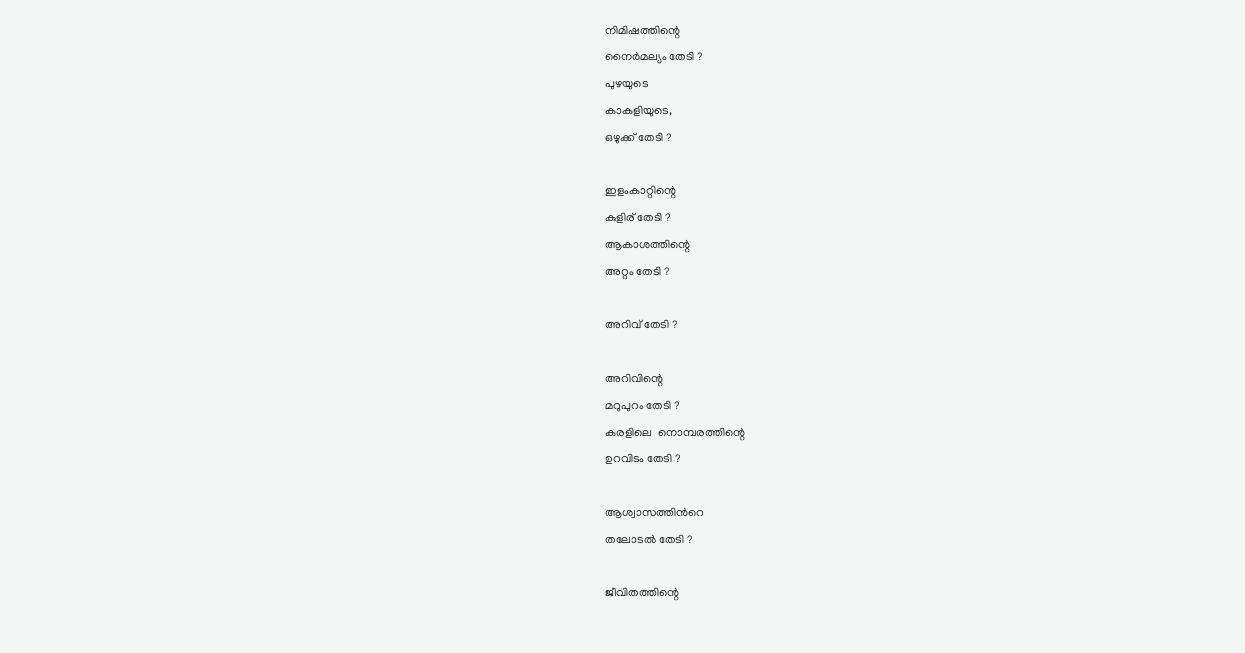നിമിഷത്തിന്റെ
നൈർമല്യം തേടി ?
പുഴയുടെ
കാകളിയുടെ,
ഒഴുക്ക് തേടി ?

ഇളംകാറ്റിന്റെ
കുളിര് തേടി ?
ആകാശത്തിന്റെ
അറ്റം തേടി ?

അറിവ് തേടി ?

അറിവിന്റെ
മറുപുറം തേടി ?
കരളിലെ  നൊമ്പരത്തിന്റെ
ഉറവിടം തേടി ?

ആശ്വാസത്തിൻറെ
തലോടൽ തേടി ?

ജീവിതത്തിന്റെ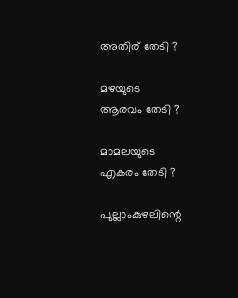അതിര് തേടി ?

മഴയുടെ
ആരവം തേടി ?

മാമലയുടെ
എകരം തേടി ?

പുല്ലാംകുഴലിന്റെ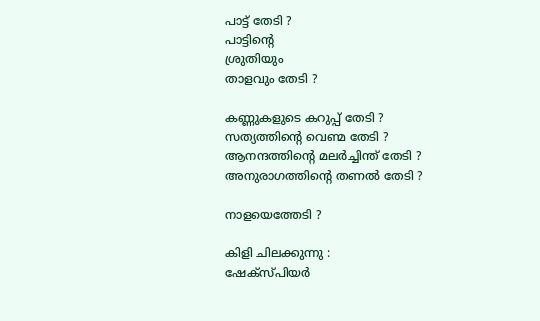പാട്ട് തേടി ?
പാട്ടിന്റെ
ശ്രുതിയും
താളവും തേടി ?

കണ്ണുകളുടെ കറുപ്പ് തേടി ?
സത്യത്തിന്റെ വെണ്മ തേടി ?
ആനന്ദത്തിന്റെ മലർച്ചിന്ത് തേടി ?
അനുരാഗത്തിന്റെ തണൽ തേടി ?

നാളയെത്തേടി ?

കിളി ചിലക്കുന്നു :
ഷേക്സ്പിയർ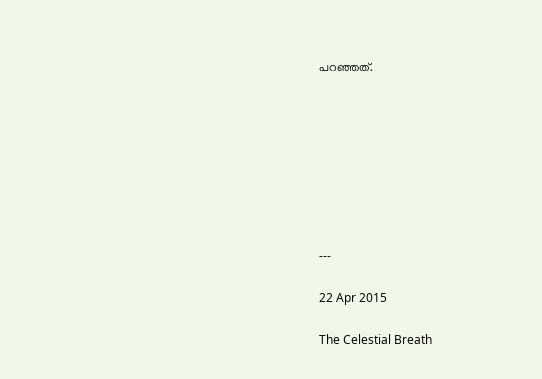പറഞ്ഞത്.








---

22 Apr 2015

The Celestial Breath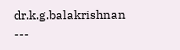dr.k.g.balakrishnan
---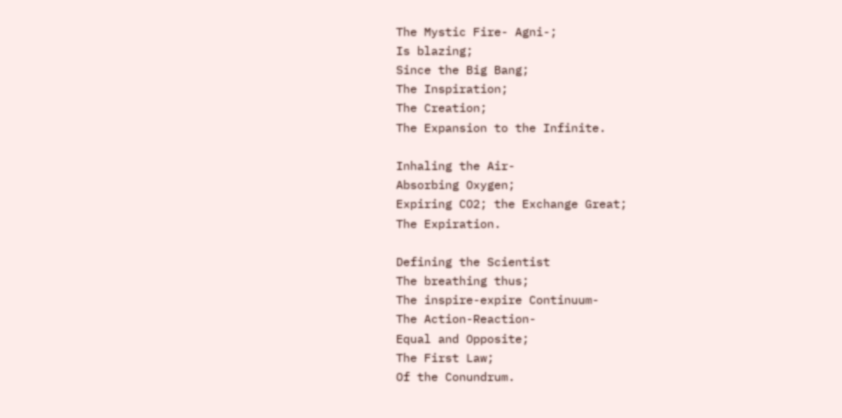The Mystic Fire- Agni-;
Is blazing;
Since the Big Bang;
The Inspiration;
The Creation;
The Expansion to the Infinite.

Inhaling the Air-
Absorbing Oxygen;
Expiring CO2; the Exchange Great;
The Expiration.

Defining the Scientist
The breathing thus;
The inspire-expire Continuum-
The Action-Reaction-
Equal and Opposite;
The First Law;
Of the Conundrum.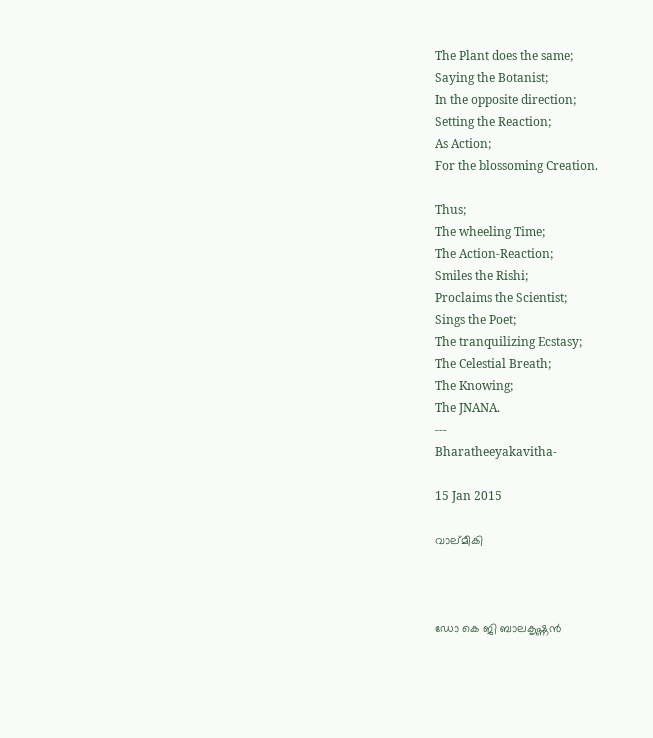The Plant does the same;
Saying the Botanist;
In the opposite direction;
Setting the Reaction;
As Action;
For the blossoming Creation.

Thus;
The wheeling Time;
The Action-Reaction;
Smiles the Rishi;
Proclaims the Scientist;
Sings the Poet;
The tranquilizing Ecstasy;
The Celestial Breath;
The Knowing;
The JNANA.
---
Bharatheeyakavitha-

15 Jan 2015

വാല്മീകി



ഡോ കെ ജി ബാലകൃഷ്ണൻ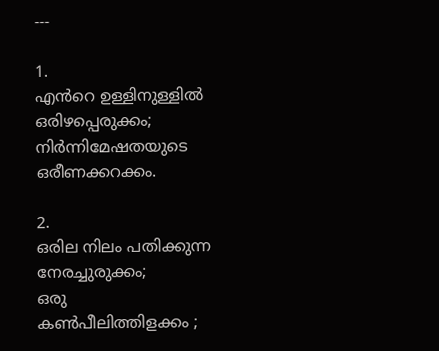---

1.
എൻറെ ഉള്ളിനുള്ളിൽ
ഒരിഴപ്പെരുക്കം;
നിർന്നിമേഷതയുടെ
ഒരീണക്കറക്കം.

2.
ഒരില നിലം പതിക്കുന്ന
നേരച്ചുരുക്കം;
ഒരു കണ്‍പീലിത്തിളക്കം ;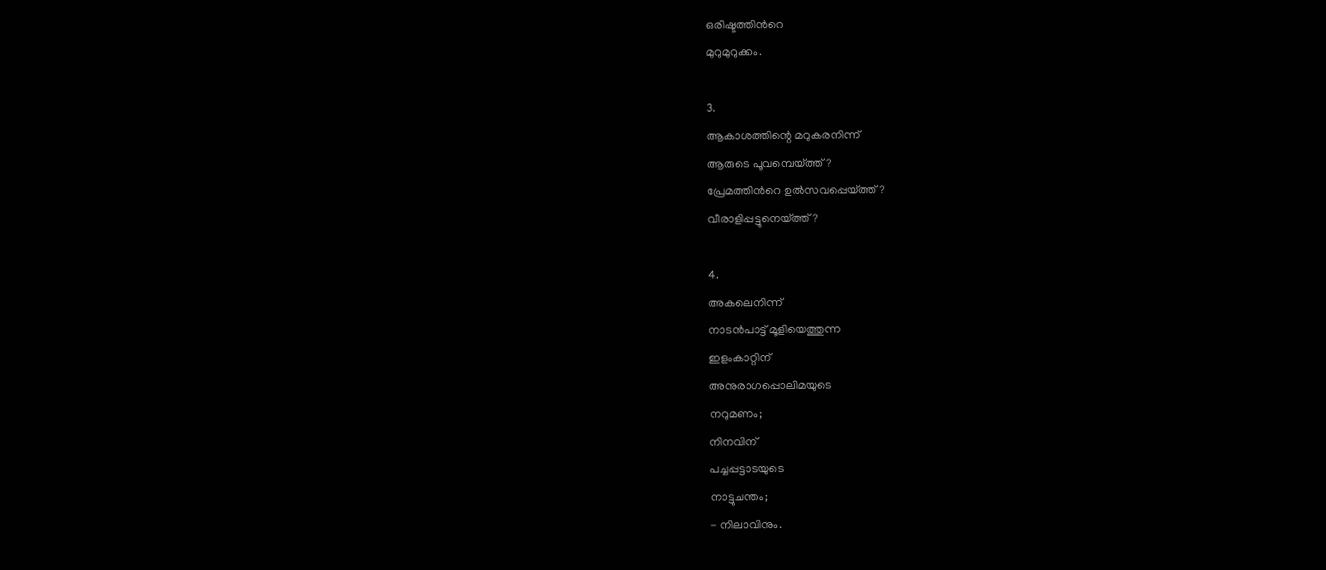ഒരിഷ്ടത്തിൻറെ
മുറുമുറുക്കം.

3.
ആകാശത്തിന്റെ മറുകരനിന്ന്
ആരുടെ പൂവമ്പെയ്ത്ത് ?
പ്രേമത്തിൻറെ ഉൽസവപ്പെയ്ത്ത്?
വീരാളിപ്പട്ടുനെയ്ത്ത്?

4.
അകലെനിന്ന്
നാടൻപാട്ട് മൂളിയെത്തുന്ന
ഇളംകാറ്റിന്
അനുരാഗപ്പൊലിമയുടെ
നറുമണം;
നിനവിന്
പച്ചപ്പട്ടാടയുടെ
നാട്ടുചന്തം;
- നിലാവിനും.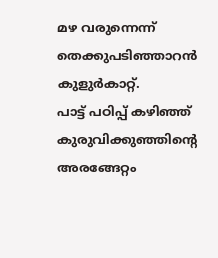മഴ വരുന്നെന്ന്
തെക്കുപടിഞ്ഞാറൻ
കുളുർകാറ്റ്.
പാട്ട് പഠിപ്പ് കഴിഞ്ഞ്
കുരുവിക്കുഞ്ഞിന്റെ
അരങ്ങേറ്റം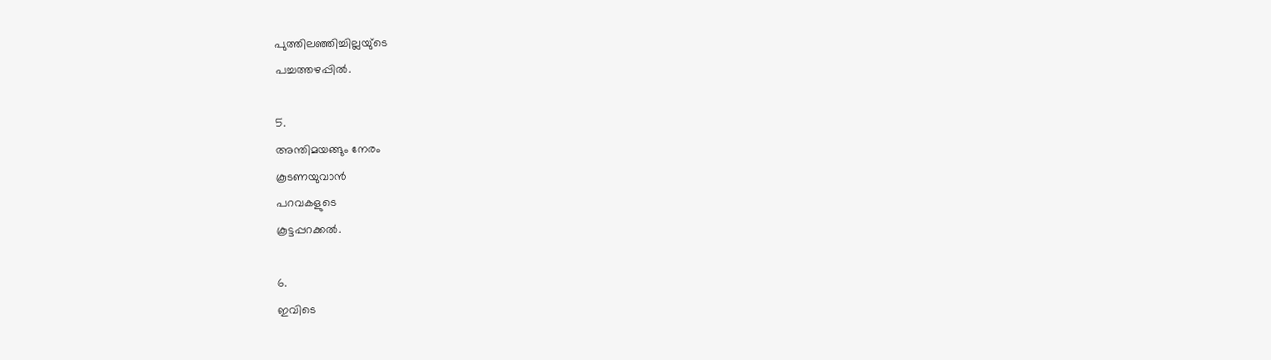പുത്തിലഞ്ഞിച്ചില്ലയു്ടെ
പച്ചത്തഴപ്പിൽ.

5.
അന്തിമയങ്ങും നേരം
കൂടണയുവാൻ
പറവകളുടെ
കൂട്ടപ്പറക്കൽ.

6.
ഇവിടെ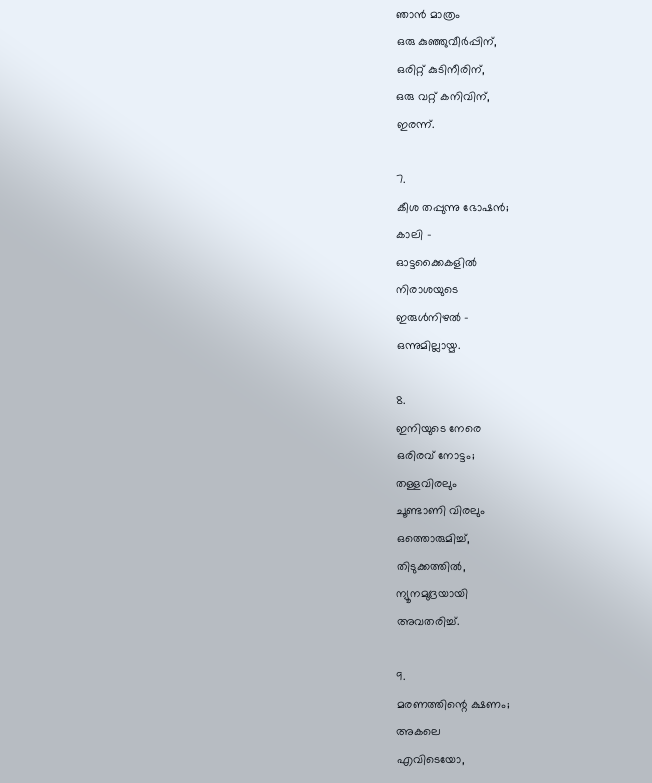ഞാൻ മാത്രം
ഒരു കുഞ്ഞുവീർപ്പിന്,
ഒരിറ്റ് കുടിനീരിന്,
ഒരു വറ്റ് കനിവിന്,
ഇരന്ന്.

7.
കീശ തപ്പുന്നു ഭോഷൻ;
കാലി -
ഓട്ടക്കൈകളിൽ
നിരാശയുടെ
ഇരുൾനിഴൽ -
ഒന്നുമില്ലായ്മ.

8.
ഇനിയുടെ നേരെ
ഒരിരവ് നോട്ടം;
തള്ളവിരലും
ചൂണ്ടാണി വിരലും
ഒത്തൊരുമിച്ച്,
തിടുക്കത്തിൽ,
ന്യൂനമുദ്രയായി
അവതരിച്ച്.

9.
മരണത്തിന്റെ ക്ഷണം;
അകലെ
എവിടെയോ,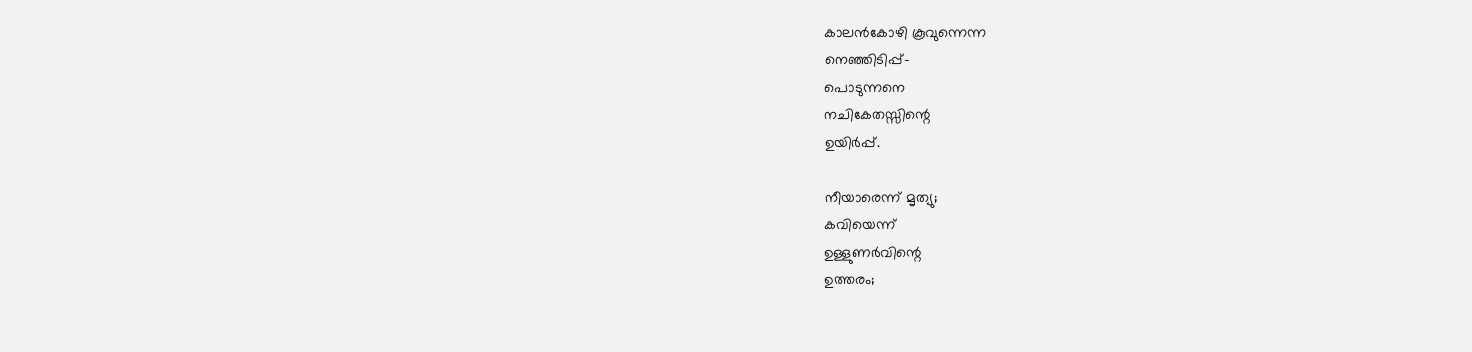കാലൻകോഴി കൂവുന്നെന്ന
നെഞ്ഞിടിപ്പ്-
പൊടുന്നനെ
നചികേതസ്സിന്റെ
ഉയിർപ്പ്.

നീയാരെന്ന് മൃത്യു;
കവിയെന്ന്
ഉള്ളുണർവിന്റെ
ഉത്തരം;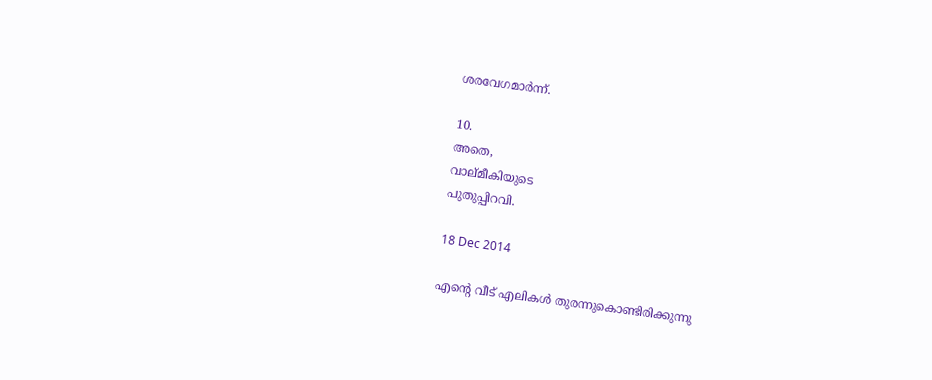ശരവേഗമാർന്ന്.

10.
അതെ,
വാല്മീകിയുടെ
പുതുപ്പിറവി.

18 Dec 2014

എന്റെ വീട് എലികൾ തുരന്നുകൊണ്ടിരിക്കുന്നു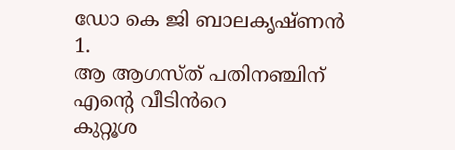ഡോ കെ ജി ബാലകൃഷ്ണൻ
1.
ആ ആഗസ്ത് പതിനഞ്ചിന്
എന്റെ വീടിൻറെ
കുറ്റൂശ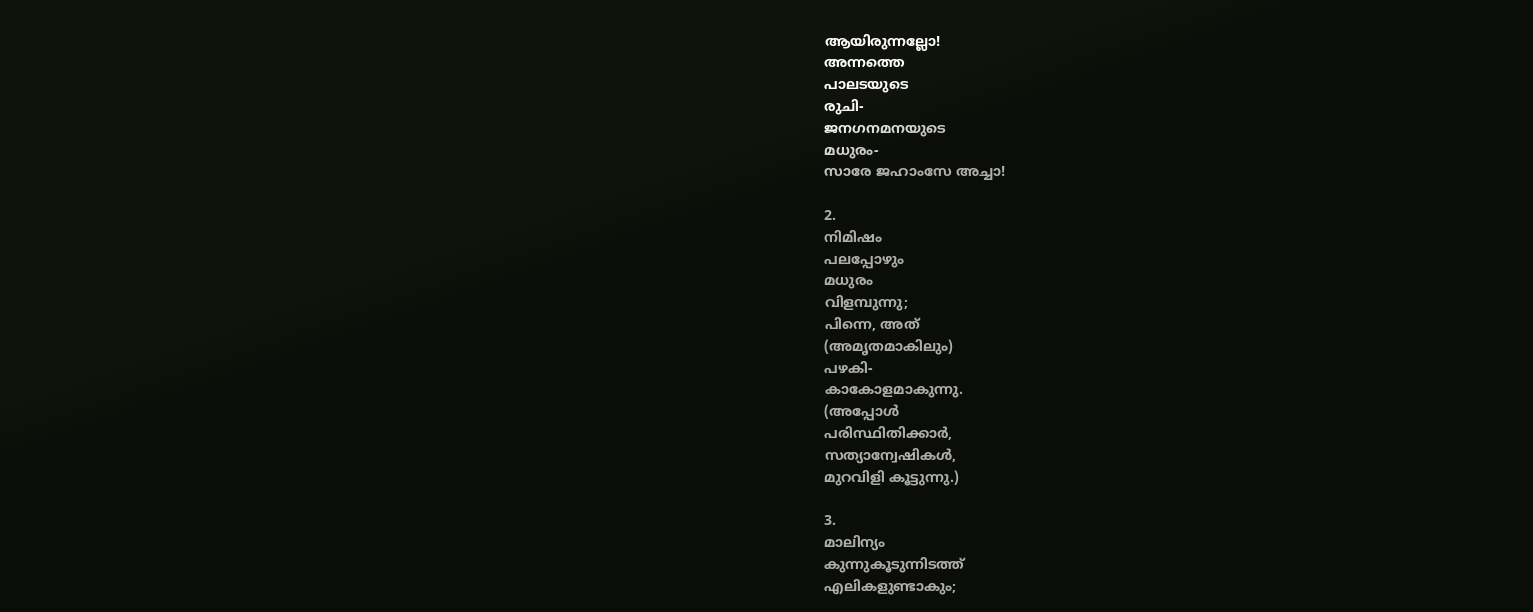ആയിരുന്നല്ലോ!
അന്നത്തെ
പാലടയുടെ
രുചി-
ജനഗനമനയുടെ
മധുരം-
സാരേ ജഹാംസേ അച്ചാ!

2.
നിമിഷം
പലപ്പോഴും
മധുരം
വിളമ്പുന്നു;
പിന്നെ, അത്
(അമൃതമാകിലും)
പഴകി-
കാകോളമാകുന്നു.
(അപ്പോൾ
പരിസ്ഥിതിക്കാർ,
സത്യാന്വേഷികൾ,
മുറവിളി കൂട്ടുന്നു.)

3.
മാലിന്യം
കുന്നുകൂടുന്നിടത്ത്
എലികളുണ്ടാകും;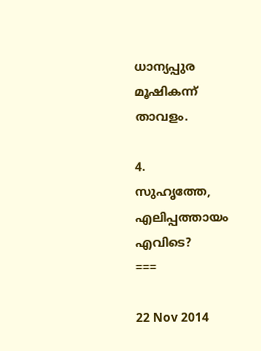ധാന്യപ്പുര
മൂഷികന്ന്
താവളം.

4.
സുഹൃത്തേ,
എലിപ്പത്തായം
എവിടെ?
===

22 Nov 2014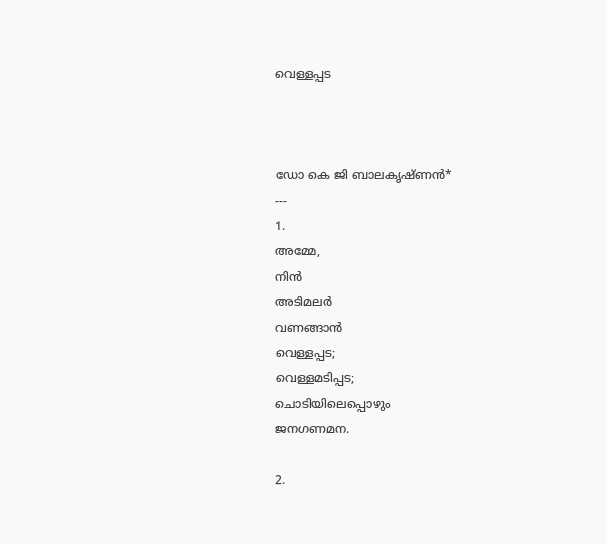വെള്ളപ്പട



ഡോ കെ ജി ബാലകൃഷ്ണൻ*
---
1.
അമ്മേ,
നിൻ
അടിമലർ
വണങ്ങാൻ
വെള്ളപ്പട;
വെള്ളമടിപ്പട;
ചൊടിയിലെപ്പൊഴും
ജനഗണമന.

2.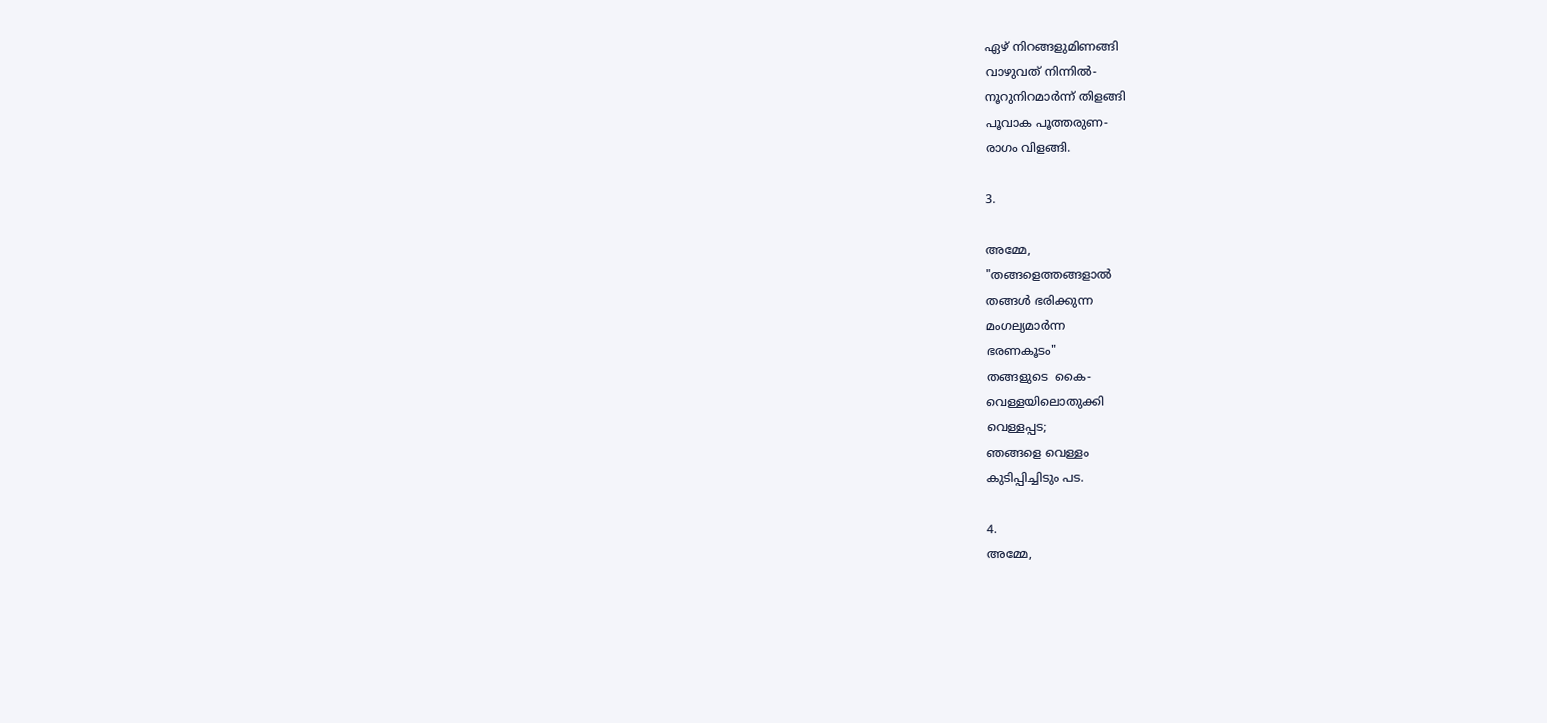ഏഴ് നിറങ്ങളുമിണങ്ങി
വാഴുവത് നിന്നിൽ-
നൂറുനിറമാർന്ന് തിളങ്ങി
പൂവാക പൂത്തരുണ-
രാഗം വിളങ്ങി.

3.

അമ്മേ,
"തങ്ങളെത്തങ്ങളാൽ
തങ്ങൾ ഭരിക്കുന്ന
മംഗല്യമാർന്ന
ഭരണകൂടം"
തങ്ങളുടെ  കൈ-
വെള്ളയിലൊതുക്കി
വെള്ളപ്പട;
ഞങ്ങളെ വെള്ളം
കുടിപ്പിച്ചിടും പട.

4.
അമ്മേ,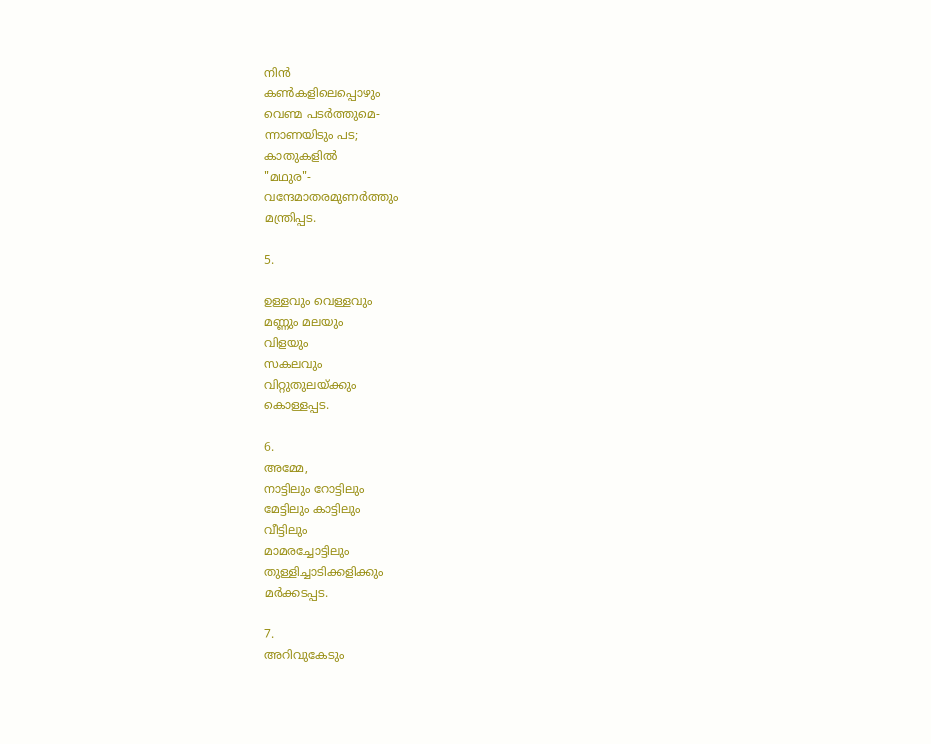നിൻ
കണ്‍കളിലെപ്പൊഴും
വെണ്മ പടർത്തുമെ-
ന്നാണയിടും പട;
കാതുകളിൽ
"മഥുര"-
വന്ദേമാതരമുണർത്തും
മന്ത്രിപ്പട.

5.

ഉള്ളവും വെള്ളവും
മണ്ണും മലയും
വിളയും
സകലവും
വിറ്റുതുലയ്ക്കും
കൊള്ളപ്പട.

6.
അമ്മേ,
നാട്ടിലും റോട്ടിലും
മേട്ടിലും കാട്ടിലും
വീട്ടിലും
മാമരച്ചോട്ടിലും
തുള്ളിച്ചാടിക്കളിക്കും
മർക്കടപ്പട.

7.
അറിവുകേടും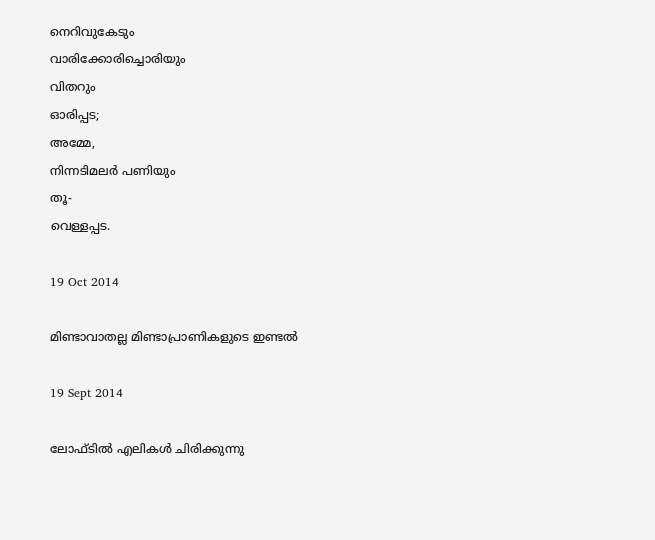നെറിവുകേടും
വാരിക്കോരിച്ചൊരിയും
വിതറും
ഓരിപ്പട;
അമ്മേ,
നിന്നടിമലർ പണിയും
തൂ-
വെള്ളപ്പട.

19 Oct 2014

മിണ്ടാവാതല്ല മിണ്ടാപ്രാണികളുടെ ഇണ്ടൽ

19 Sept 2014

ലോഫ്ടിൽ എലികൾ ചിരിക്കുന്നു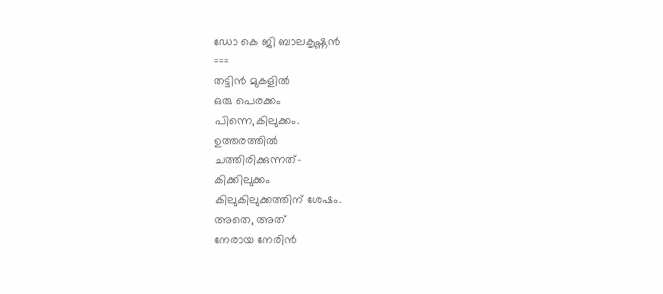ഡോ കെ ജി ബാലകൃഷ്ണൻ
===
തട്ടിൻ മുകളിൽ
ഒരു പെരക്കം
പിന്നെ,കിലുക്കം.
ഉത്തരത്തിൽ
ചത്തിരിക്കുന്നത്-
കിക്കിലുക്കം
കിലുകിലുക്കത്തിന് ശേഷം.
അതെ, അത്
നേരായ നേരിൻ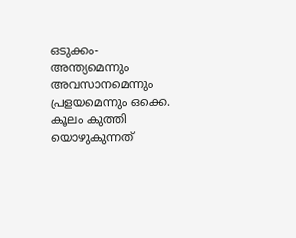ഒടുക്കം-
അന്ത്യമെന്നും
അവസാനമെന്നും
പ്രളയമെന്നും ഒക്കെ.
കൂലം കുത്തി യൊഴുകുന്നത്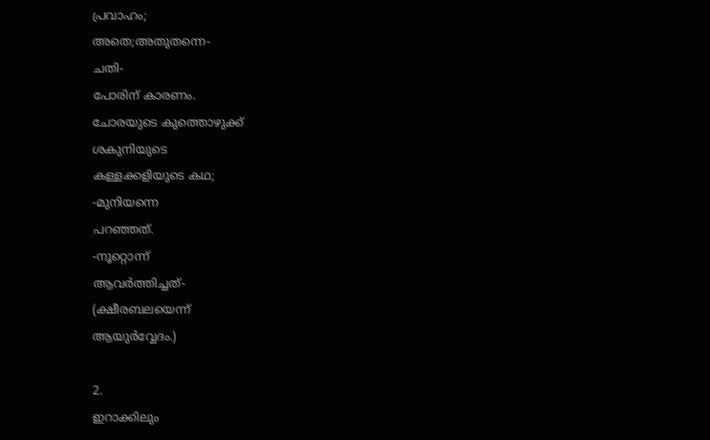പ്രവാഹം;
അതെ;അതുതന്നെ-
ചതി-
പോരിന് കാരണം.
ചോരയുടെ കുത്തൊഴുക്ക്
ശകുനിയുടെ
കള്ളക്കളിയുടെ കഥ;
-മുനിയന്നെ
പറഞ്ഞത്.
-നൂറ്റൊന്ന്
ആവർത്തിച്ചത്-
(ക്ഷീരബലയെന്ന്
ആയുർവ്വേദം.)

2.
ഇറാക്കിലും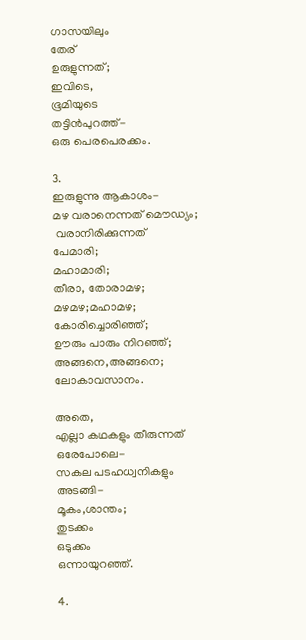ഗാസയിലും
തേര്
ഉരുളുന്നത്;
ഇവിടെ,
ഭൂമിയുടെ
തട്ടിൻപുറത്ത്-
ഒരു പെരപെരക്കം.

3.
ഇരുളുന്നു ആകാശം-
മഴ വരാനെന്നത് മൌഡ്യം;
 വരാനിരിക്കുന്നത്
പേമാരി;
മഹാമാരി;
തീരാ, തോരാമഴ;
മഴമഴ;മഹാമഴ;
കോരിച്ചൊരിഞ്ഞ്;
ഊരും പാരും നിറഞ്ഞ്;
അങ്ങനെ,അങ്ങനെ;
ലോകാവസാനം.

അതെ,
എല്ലാ കഥകളും തീരുന്നത്
ഒരേപോലെ-
സകല പടഹധ്വനികളും
അടങ്ങി-
മൂകം,ശാന്തം;
തുടക്കം
ഒടുക്കം
ഒന്നായുറഞ്ഞ്.

4.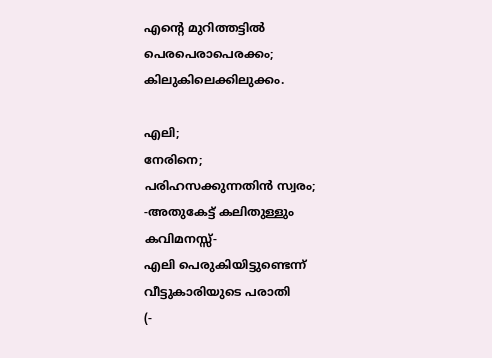എന്റെ മുറിത്തട്ടിൽ
പെരപെരാപെരക്കം;
കിലുകിലെക്കിലുക്കം.

എലി;
നേരിനെ;
പരിഹസക്കുന്നതിൻ സ്വരം;
-അതുകേട്ട്‌ കലിതുള്ളും
കവിമനസ്സ്-
എലി പെരുകിയിട്ടുണ്ടെന്ന്
വീട്ടുകാരിയുടെ പരാതി
(-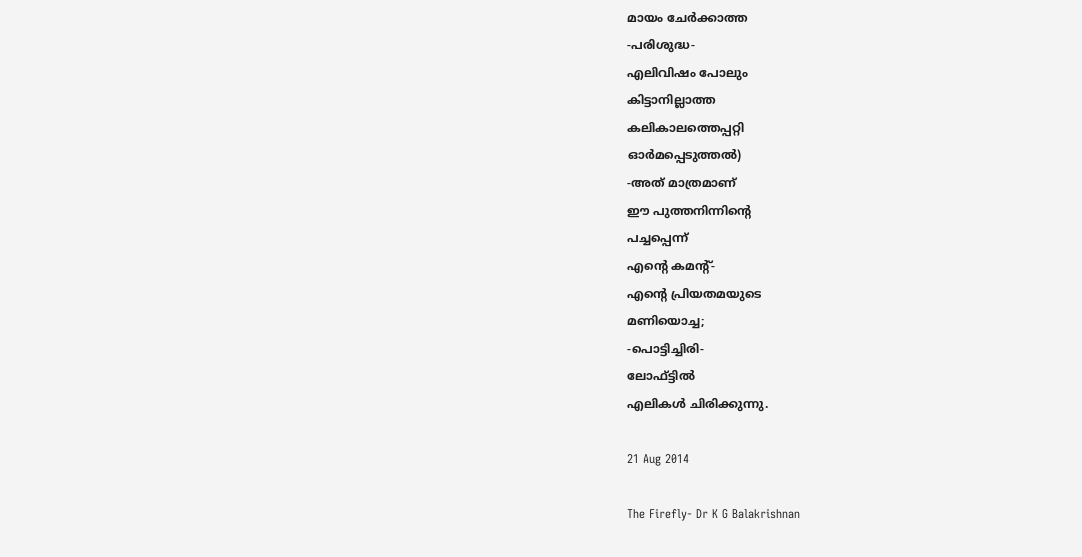മായം ചേർക്കാത്ത
-പരിശുദ്ധ-
എലിവിഷം പോലും
കിട്ടാനില്ലാത്ത
കലികാലത്തെപ്പറ്റി
ഓർമപ്പെടുത്തൽ)
-അത് മാത്രമാണ്
ഈ പുത്തനിന്നിന്റെ
പച്ചപ്പെന്ന്
എന്റെ കമന്റ്-
എന്റെ പ്രിയതമയുടെ
മണിയൊച്ച;
-പൊട്ടിച്ചിരി-
ലോഫ്ട്ടിൽ
എലികൾ ചിരിക്കുന്നു.

21 Aug 2014

The Firefly- Dr K G Balakrishnan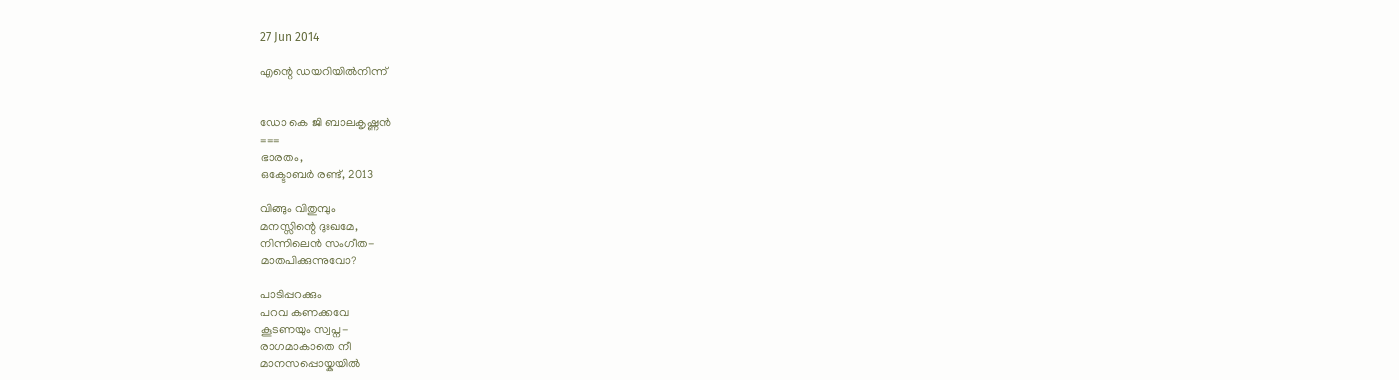27 Jun 2014

എന്റെ ഡയറിയിൽനിന്ന്


ഡോ കെ ജി ബാലകൃഷ്ണൻ
===
ഭാരതം,
ഒക്ടോബർ രണ്ട്, 2013

വിങ്ങും വിതുമ്പും
മനസ്സിന്റെ ദുഃഖമേ,
നിന്നിലെൻ സംഗീത-
മാതപിക്കുന്നുവോ?

പാടിപ്പറക്കും
പറവ കണക്കവേ
കൂടണയും സ്വപ്ന-
രാഗമാകാതെ നീ
മാനസപ്പൊയ്കയിൽ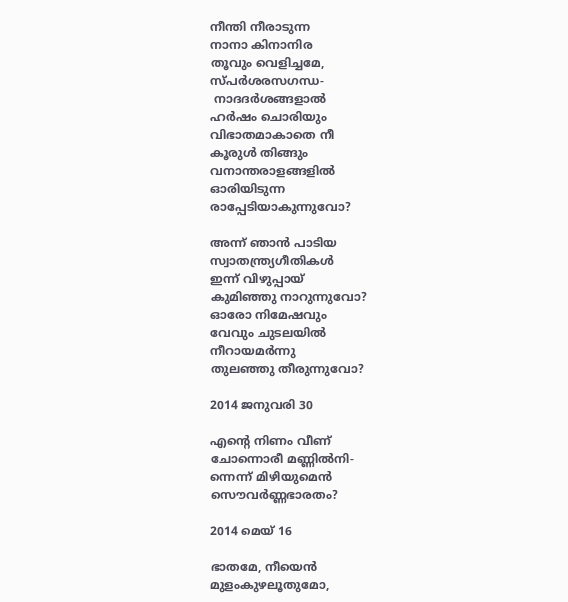നീന്തി നീരാടുന്ന
നാനാ കിനാനിര
തൂവും വെളിച്ചമേ,
സ്പർശരസഗന്ധ-
 നാദദർശങ്ങളാൽ
ഹർഷം ചൊരിയും
വിഭാതമാകാതെ നീ
കൂരുൾ തിങ്ങും
വനാന്തരാളങ്ങളിൽ
ഓരിയിടുന്ന
രാപ്പേടിയാകുന്നുവോ?

അന്ന് ഞാൻ പാടിയ
സ്വാതന്ത്ര്യഗീതികൾ
ഇന്ന് വിഴുപ്പായ്
കുമിഞ്ഞു നാറുന്നുവോ?
ഓരോ നിമേഷവും
വേവും ചുടലയിൽ
നീറായമർന്നു
തുലഞ്ഞു തീരുന്നുവോ?

2014 ജനുവരി 30

എന്റെ നിണം വീണ്
ചോന്നൊരീ മണ്ണിൽനി-
ന്നെന്ന് മിഴിയുമെൻ
സൌവർണ്ണഭാരതം?

2014 മെയ് 16

ഭാതമേ, നീയെൻ
മുളംകുഴലൂതുമോ,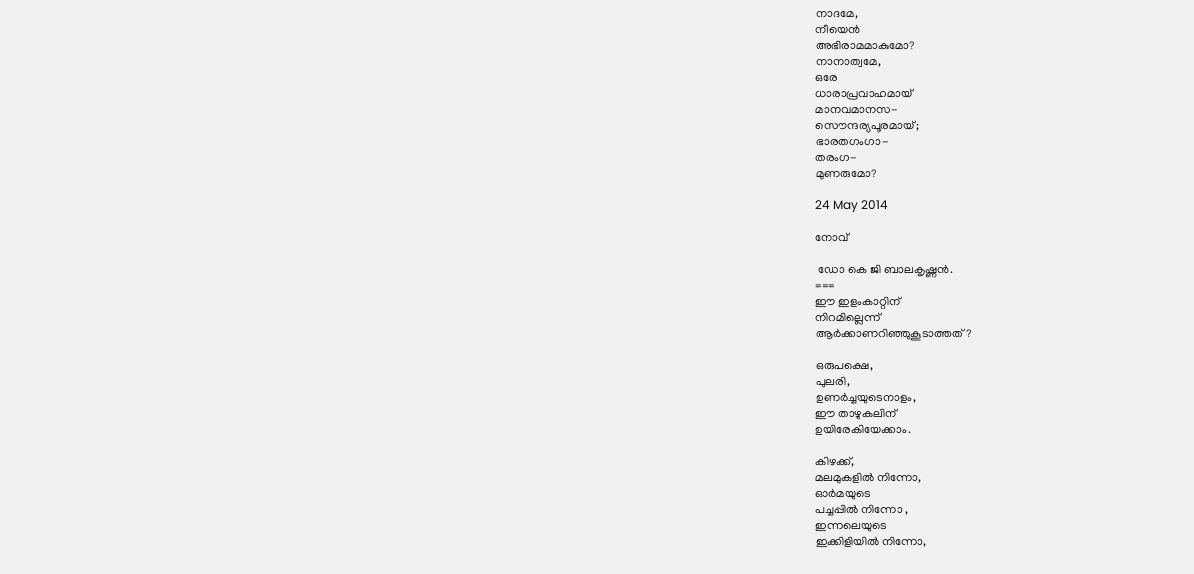നാദമേ,
നീയെൻ
അഭിരാമമാകുമോ?
നാനാത്വമേ,
ഒരേ
ധാരാപ്രവാഹമായ്
മാനവമാനസ-
സൌന്ദര്യപൂരമായ്;
ഭാരതഗംഗാ-
തരംഗ-
മുണരുമോ?

24 May 2014

നോവ്‌

 ഡോ കെ ജി ബാലകൃഷ്ണൻ.
===
ഈ ഇളംകാറ്റിന്
നിറമില്ലെന്ന്
ആർക്കാണറിഞ്ഞുകൂടാത്തത്?

ഒരുപക്ഷെ,
പുലരി,
ഉണർച്ചയുടെനാളം,
ഈ താഴുകലിന്
ഉയിരേകിയേക്കാം.

കിഴക്ക്,
മലമുകളിൽ നിന്നോ,
ഓർമയുടെ
പച്ചപ്പിൽ നിന്നോ ,
ഇന്നലെയുടെ
ഇക്കിളിയിൽ നിന്നോ,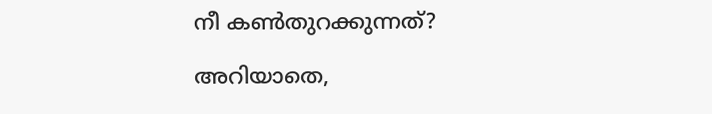നീ കണ്‍തുറക്കുന്നത്?

അറിയാതെ,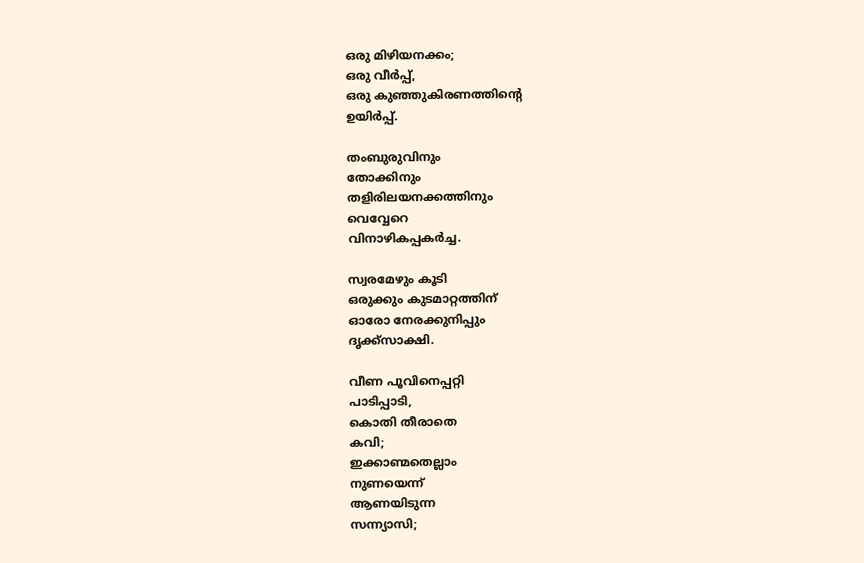ഒരു മിഴിയനക്കം;
ഒരു വീർപ്പ്,
ഒരു കുഞ്ഞുകിരണത്തിന്റെ
ഉയിർപ്പ്.

തംബുരുവിനും
തോക്കിനും
തളിരിലയനക്കത്തിനും
വെവ്വേറെ
വിനാഴികപ്പകർച്ച.

സ്വരമേഴും കൂടി
ഒരുക്കും കുടമാറ്റത്തിന്
ഓരോ നേരക്കുനിപ്പും
ദൃക്ക്സാക്ഷി.

വീണ പൂവിനെപ്പറ്റി
പാടിപ്പാടി,
കൊതി തീരാതെ
കവി;
ഇക്കാണ്മതെല്ലാം
നുണയെന്ന്
ആണയിടുന്ന
സന്ന്യാസി;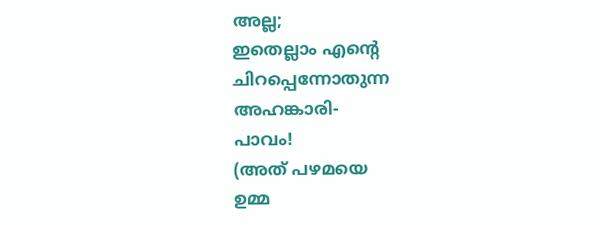അല്ല;
ഇതെല്ലാം എന്റെ
ചിറപ്പെന്നോതുന്ന
അഹങ്കാരി-
പാവം!
(അത് പഴമയെ
ഉമ്മ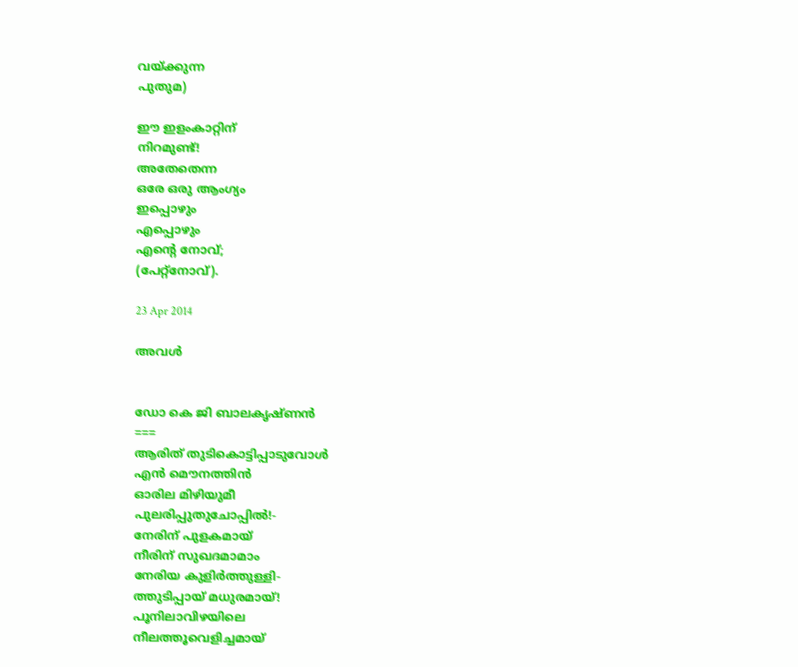വയ്ക്കുന്ന
പുതുമ)

ഈ ഇളംകാറ്റിന്
നിറമുണ്ട്!
അതേതെന്ന
ഒരേ ഒരു ആംഗ്യം
ഇപ്പൊഴും
എപ്പൊഴും
എന്റെ നോവ്‌;
(പേറ്റ്നോവ്‌).

23 Apr 2014

അവൾ


ഡോ കെ ജി ബാലകൃഷ്ണൻ
===
ആരിത് തുടികൊട്ടിപ്പാടുവോൾ
എൻ മൌനത്തിൻ
ഓരില മിഴിയുമീ
പുലരിപ്പുതുചോപ്പിൽ!-
നേരിന് പുളകമായ്
നീരിന് സുഖദമാമാം
നേരിയ കുളിർത്തുള്ളി-
ത്തുടിപ്പായ് മധുരമായ്!
പൂനിലാവിഴയിലെ
നീലത്തൂവെളിച്ചമായ്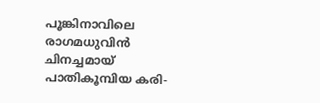പൂങ്കിനാവിലെ രാഗമധുവിൻ
ചിനച്ചമായ്
പാതികൂമ്പിയ കരി-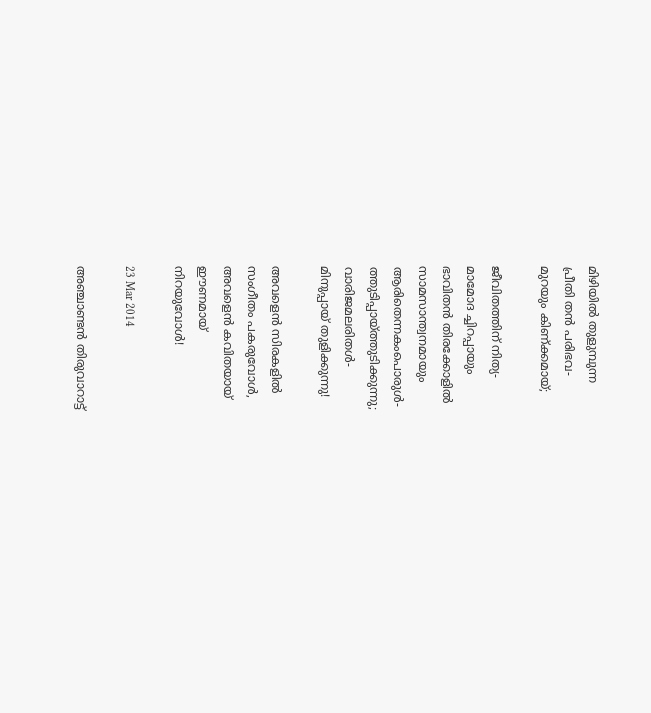മിഴിയിൽ തുളുമ്പുന്ന
പ്രീതി തൻ പരിഭവ-
മുറയും കിണ്ക്കമായ്;

ജീവിതത്തിന് നിത്യ-
മാമോദ ച്ചിറപ്പായും
ഭാവിതൻ തിരക്കോളിൽ
സാമസാന്ത്വനമായും
ആരിതെന്നകംപൊരുൾ-
ത്തുടിപ്പായ്ത്തുടിക്കുന്നു;
വാരിജമലരിതൾ-
മിനുപ്പായ് തുളിക്കുന്നു!

അവളെൻ സിരകളിൽ
സംഗീതം പകരുവോൾ,
അവളെൻ കവിതയായ്
ഈണമായ്
നിറയുവോൾ!

23 Mar 2014

അഞ്ചാണ്ടൻ തിരുവാറാട്ട്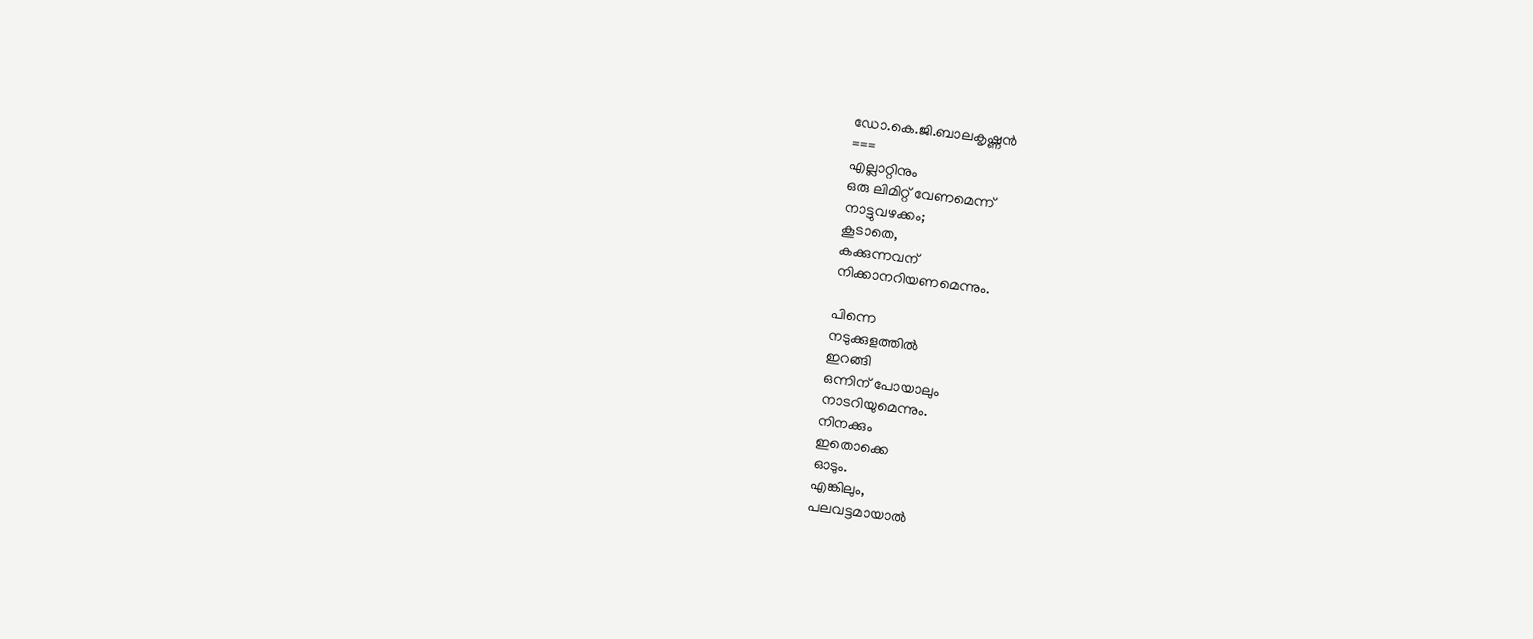ഡോ.കെ.ജി.ബാലകൃഷ്ണൻ
===
എല്ലാറ്റിനും
ഒരു ലിമിറ്റ് വേണമെന്ന്
നാട്ടുവഴക്കം;
കൂടാതെ,
കക്കുന്നവന്
നിക്കാനറിയണമെന്നും.

പിന്നെ
നടുക്കുളത്തിൽ
ഇറങ്ങി
ഒന്നിന് പോയാലും
നാടറിയുമെന്നും.
നിനക്കും
ഇതൊക്കെ
ഓടും.
എങ്കിലും,
പലവട്ടമായാൽ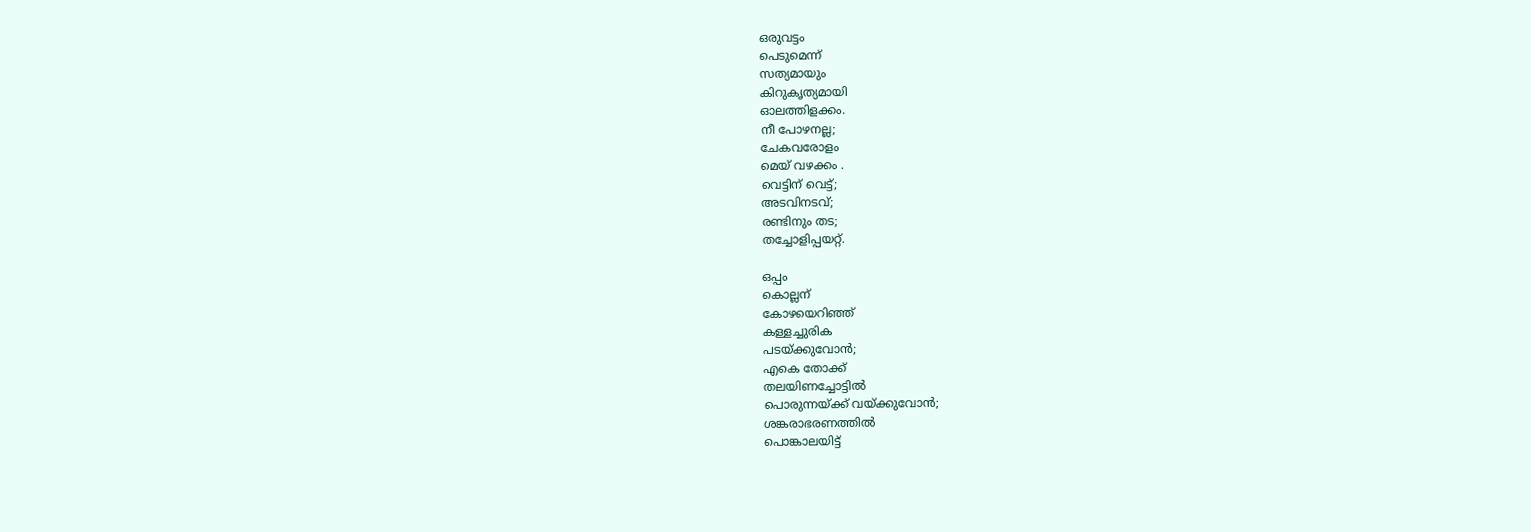ഒരുവട്ടം
പെടുമെന്ന്
സത്യമായും
കിറുകൃത്യമായി
ഓലത്തിളക്കം.
നീ പോഴനല്ല;
ചേകവരോളം
മെയ് വഴക്കം .
വെട്ടിന് വെട്ട്;
അടവിനടവ്;
രണ്ടിനും തട;
തച്ചോളിപ്പയറ്റ്.

ഒപ്പം
കൊല്ലന്
കോഴയെറിഞ്ഞ്
കള്ളച്ചുരിക
പടയ്ക്കുവോൻ;
എകെ തോക്ക്
തലയിണച്ചോട്ടിൽ
പൊരുന്നയ്ക്ക് വയ്ക്കുവോൻ;
ശങ്കരാഭരണത്തിൽ
പൊങ്കാലയിട്ട്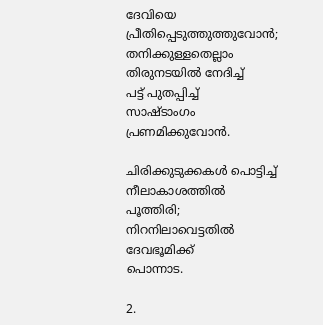ദേവിയെ
പ്രീതിപ്പെടുത്തുത്തുവോൻ;
തനിക്കുള്ളതെല്ലാം
തിരുനടയിൽ നേദിച്ച്
പട്ട് പുതപ്പിച്ച്
സാഷ്ടാംഗം
പ്രണമിക്കുവോൻ.

ചിരിക്കുടുക്കകൾ പൊട്ടിച്ച്
നീലാകാശത്തിൽ
പൂത്തിരി;
നിറനിലാവെട്ടതിൽ
ദേവഭൂമിക്ക്
പൊന്നാട.

2.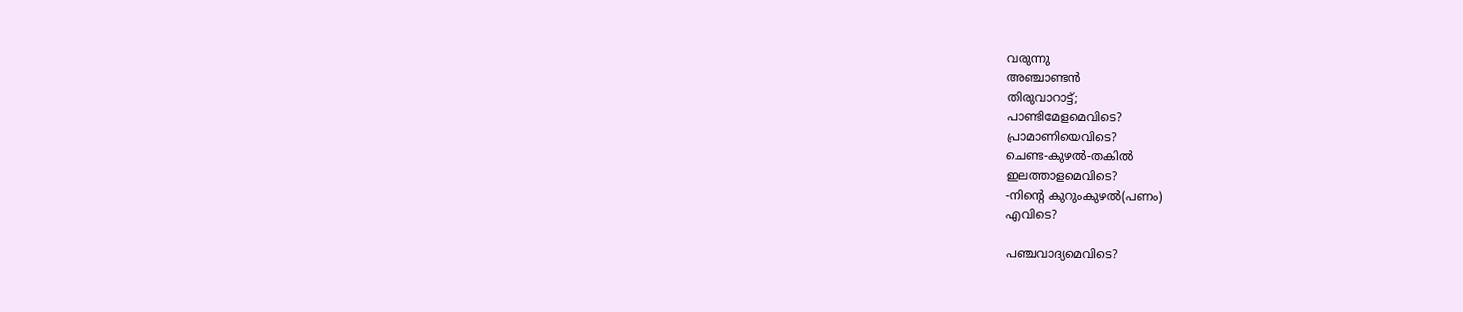വരുന്നു
അഞ്ചാണ്ടൻ
തിരുവാറാട്ട്;
പാണ്ടിമേളമെവിടെ?
പ്രാമാണിയെവിടെ?
ചെണ്ട-കുഴൽ-തകിൽ
ഇലത്താളമെവിടെ?
-നിന്റെ കുറുംകുഴൽ(പണം)
എവിടെ?

പഞ്ചവാദ്യമെവിടെ?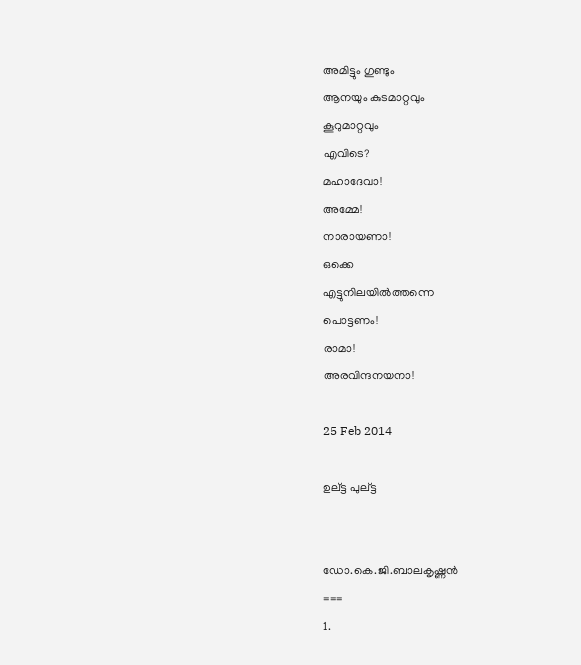അമിട്ടും ഗുണ്ടും
ആനയും കുടമാറ്റവും
കൂറുമാറ്റവും
എവിടെ?
മഹാദേവാ!
അമ്മേ!
നാരായണാ!
ഒക്കെ
എട്ടുനിലയിൽത്തന്നെ
പൊട്ടണം!
രാമാ!
അരവിന്ദനയനാ!

25 Feb 2014

ഉല്ട്ട പുല്ട്ട


ഡോ.കെ.ജി.ബാലകൃഷ്ണൻ
===
1.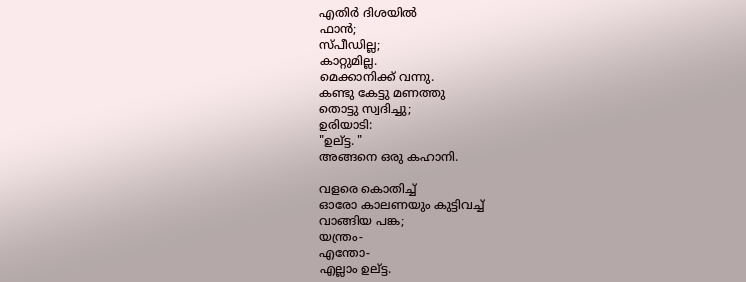എതിർ ദിശയിൽ
ഫാൻ;
സ്പീഡില്ല;
കാറ്റുമില്ല.
മെക്കാനിക്ക് വന്നു.
കണ്ടു കേട്ടു മണത്തു
തൊട്ടു സ്വദിച്ചു;
ഉരിയാടി:
"ഉല്ട്ട. "
അങ്ങനെ ഒരു കഹാനി.

വളരെ കൊതിച്ച്
ഓരോ കാലണയും കുട്ടിവച്ച്
വാങ്ങിയ പങ്ക;
യന്ത്രം-
എന്തോ-
എല്ലാം ഉല്ട്ട.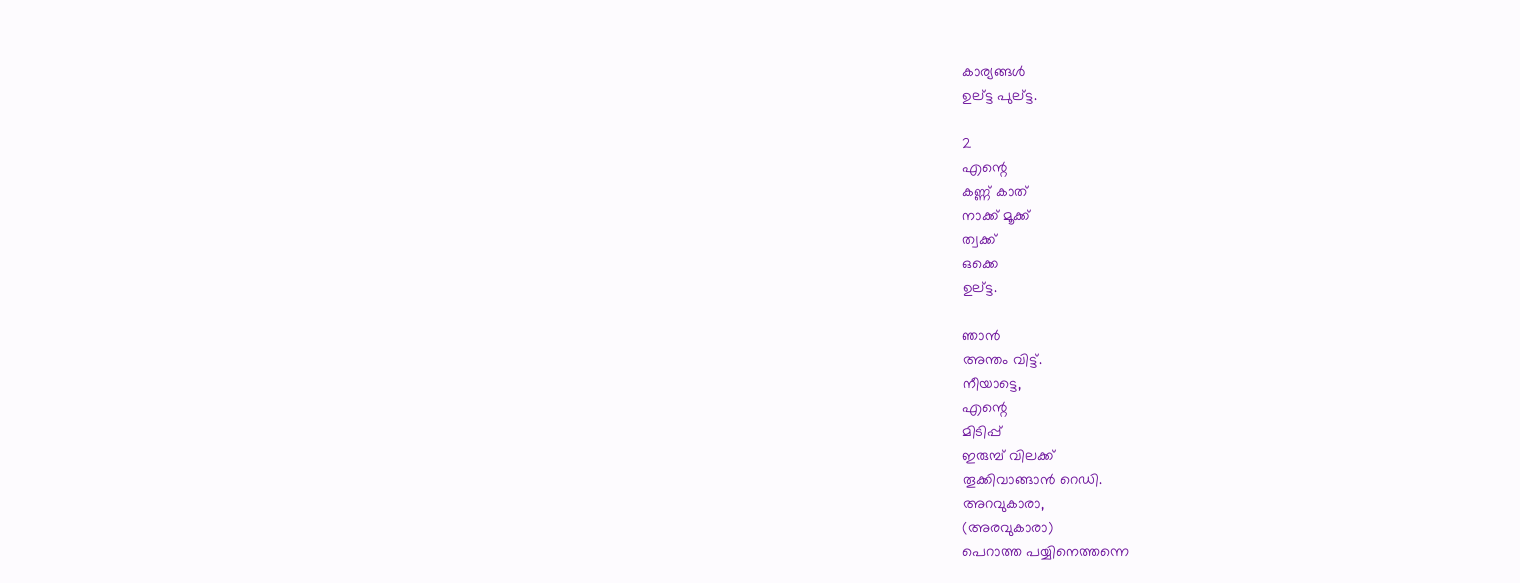കാര്യങ്ങൾ
ഉല്ട്ട പുല്ട്ട.

2
എന്റെ
കണ്ണ് കാത്
നാക്ക് മൂക്ക്
ത്വക്ക്
ഒക്കെ
ഉല്ട്ട.

ഞാൻ
അന്തം വിട്ട്.
നീയാട്ടെ,
എന്റെ
മിടിപ്പ്
ഇരുമ്പ് വിലക്ക്
തൂക്കിവാങ്ങാൻ റെഡി.
അറവുകാരാ,
(അരവുകാരാ)
പെറാത്ത പയ്യിനെത്തന്നെ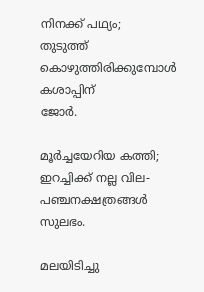നിനക്ക് പഥ്യം;
തുടുത്ത് കൊഴുത്തിരിക്കുമ്പോൾ
കശാപ്പിന്
ജോർ.

മൂർച്ചയേറിയ കത്തി;
ഇറച്ചിക്ക് നല്ല വില-
പഞ്ചനക്ഷത്രങ്ങൾ
സുലഭം.

മലയിടിച്ചു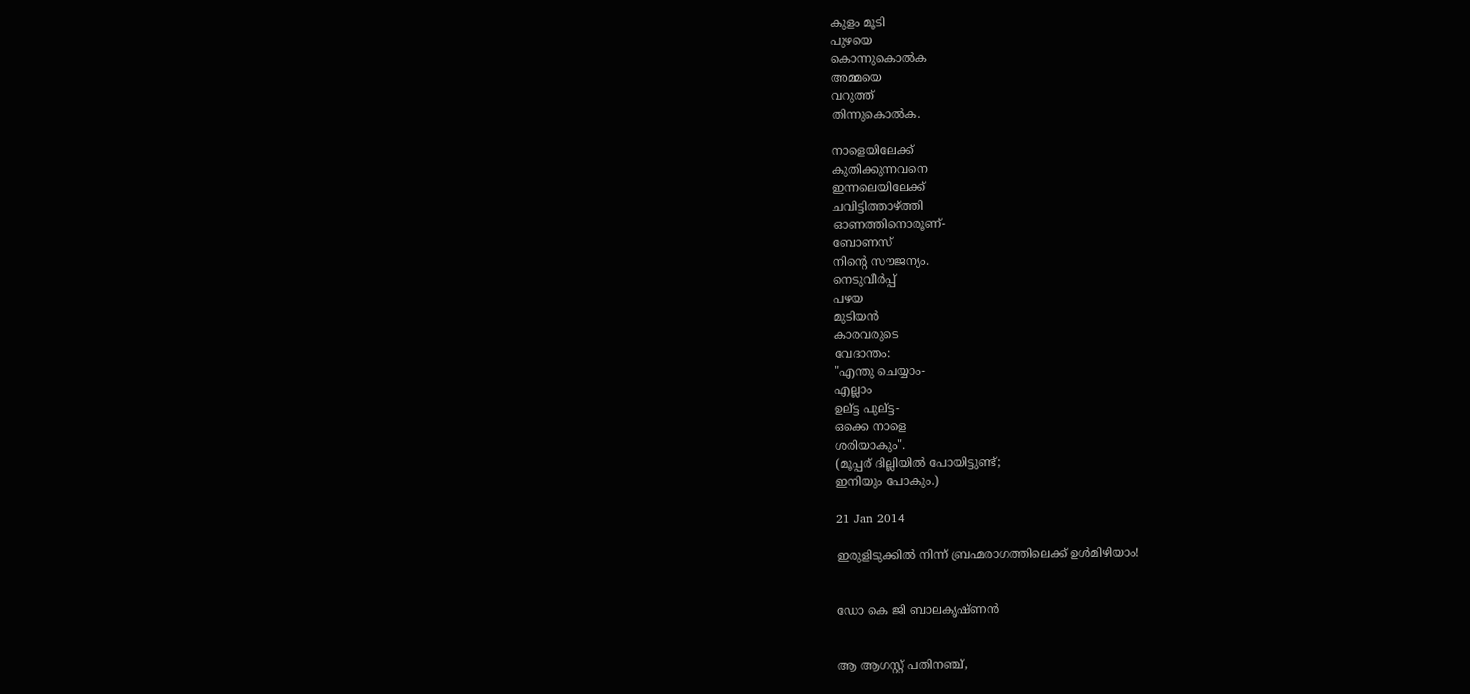കുളം മൂടി
പുഴയെ
കൊന്നുകൊൽക
അമ്മയെ
വറുത്ത്
തിന്നുകൊൽക.

നാളെയിലേക്ക്
കുതിക്കുന്നവനെ
ഇന്നലെയിലേക്ക്
ചവിട്ടിത്താഴ്ത്തി
ഓണത്തിനൊരൂണ്-
ബോണസ്
നിന്റെ സൗജന്യം.
നെടുവീർപ്പ്
പഴയ
മുടിയൻ
കാരവരുടെ
വേദാന്തം:
"എന്തു ചെയ്യാം-
എല്ലാം
ഉല്ട്ട പുല്ട്ട-
ഒക്കെ നാളെ
ശരിയാകും".
(മൂപ്പര് ദില്ലിയിൽ പോയിട്ടുണ്ട്;
ഇനിയും പോകും.)

21 Jan 2014

ഇരുളിടുക്കിൽ നിന്ന് ബ്രഹ്മരാഗത്തിലെക്ക് ഉൾമിഴിയാം!


ഡോ കെ ജി ബാലകൃഷ്ണൻ


ആ ആഗസ്റ്റ്‌ പതിനഞ്ച്,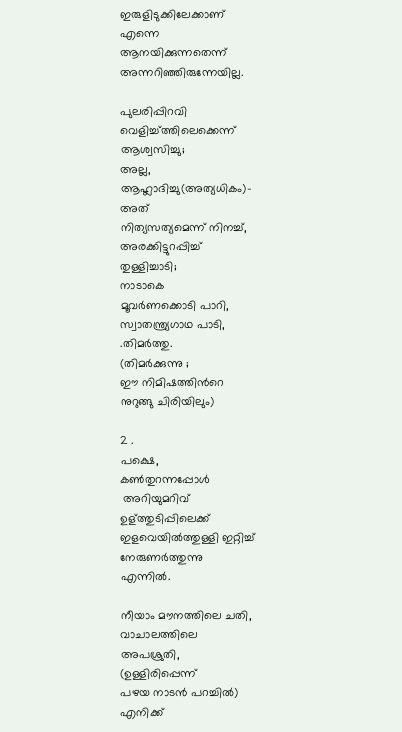ഇരുളിടുക്കിലേക്കാണ്
എന്നെ
ആനയിക്കുന്നതെന്ന്
അന്നറിഞ്ഞിരുന്നേയില്ല.

പുലരിപ്പിറവി
വെളിച്ച്ത്തിലെക്കെന്ന്
ആശ്വസിച്ചു;
അല്ല,
ആഹ്ലാദിച്ചു(അത്യധികം)-
അത്
നിത്യസത്യമെന്ന് നിനച്ച്,
അരക്കിട്ടുറപ്പിച്ച്
തുള്ളിച്ചാടി;
നാടാകെ
മൂവർണക്കൊടി പാറി,
സ്വാതന്ത്ര്യഗാഥ പാടി,
.തിമർത്തു.
(തിമർക്കുന്നു ;
ഈ നിമിഷത്തിൻറെ
നുറുങ്ങു ചിരിയിലും)

2 .
പക്ഷെ,
കണ്‍തുറന്നപ്പോൾ
 അറിയുമറിവ്
ഉള്ത്തുടിപ്പിലെക്ക്
ഇളവെയിൽത്തുള്ളി ഇറ്റിച്ച്
നേരുണർത്തുന്നു
എന്നിൽ.

നീയാം മൗനത്തിലെ ചതി,
വാചാലത്തിലെ
അപശ്രുതി,
(ഉള്ളിരിപ്പെന്ന്
പഴയ നാടൻ പറച്ചിൽ)
എനിക്ക്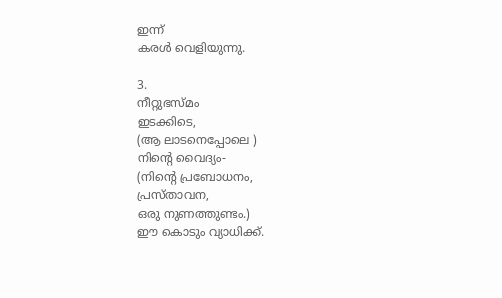ഇന്ന്
കരൾ വെളിയുന്നു.

3.
നീറ്റുഭസ്മം
ഇടക്കിടെ,
(ആ ലാടനെപ്പോലെ )
നിന്റെ വൈദ്യം-
(നിന്റെ പ്രബോധനം,
പ്രസ്താവന,
ഒരു നുണത്തുണ്ടം.)
ഈ കൊടും വ്യാധിക്ക്.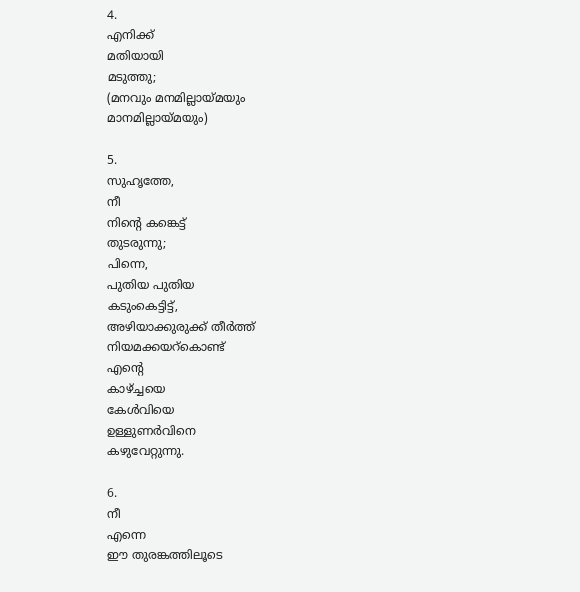4.
എനിക്ക്
മതിയായി
മടുത്തു;
(മനവും മനമില്ലായ്മയും
മാനമില്ലായ്മയും)

5.
സുഹൃത്തേ,
നീ
നിന്റെ കങ്കെട്ട്
തുടരുന്നു;
പിന്നെ,
പുതിയ പുതിയ
കടുംകെട്ടിട്ട്,
അഴിയാക്കുരുക്ക് തീർത്ത്
നിയമക്കയറ്കൊണ്ട്
എന്റെ
കാഴ്ച്ചയെ
കേൾവിയെ
ഉള്ളുണർവിനെ
കഴുവേറ്റുന്നു.

6.
നീ
എന്നെ
ഈ തുരങ്കത്തിലൂടെ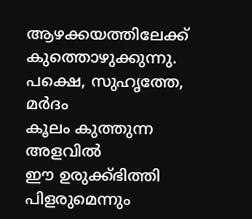ആഴക്കയത്തിലേക്ക്
കുത്തൊഴുക്കുന്നു.
പക്ഷെ, സുഹൃത്തേ,
മർദം
കൂലം കുത്തുന്ന
അളവിൽ
ഈ ഉരുക്ക്ഭിത്തി
പിളരുമെന്നും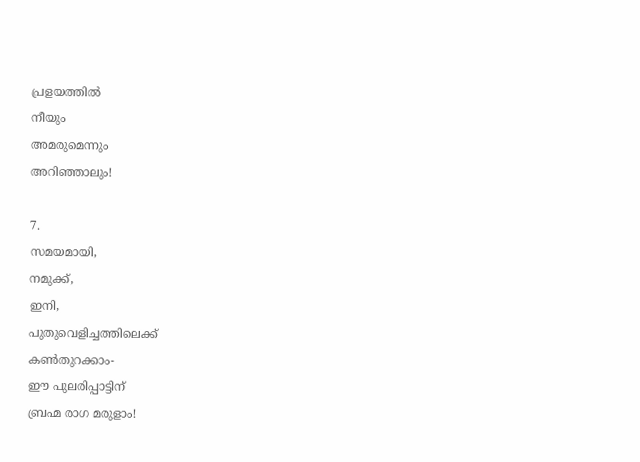പ്രളയത്തിൽ
നീയും
അമരുമെന്നും
അറിഞ്ഞാലും!

7.
സമയമായി,
നമുക്ക്,
ഇനി,
പുതുവെളിച്ചത്തിലെക്ക്
കണ്‍തുറക്കാം-
ഈ പുലരിപ്പാട്ടിന്
ബ്രഹ്മ രാഗ മരുളാം!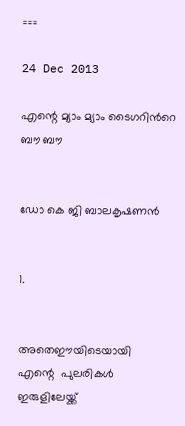===

24 Dec 2013

എന്റെ മ്യാം മ്യാം ടൈഗറിൻറെ ബൗ ബൗ


ഡോ കെ ജി ബാലകൃഷണൻ


1.


അതെഈയിടെയായി
എന്റെ  പുലരികൾ
ഇരുളിലേയ്ക്ക്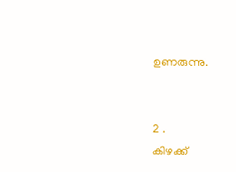ഉണരുന്നു.


2 .
കിഴക്ക്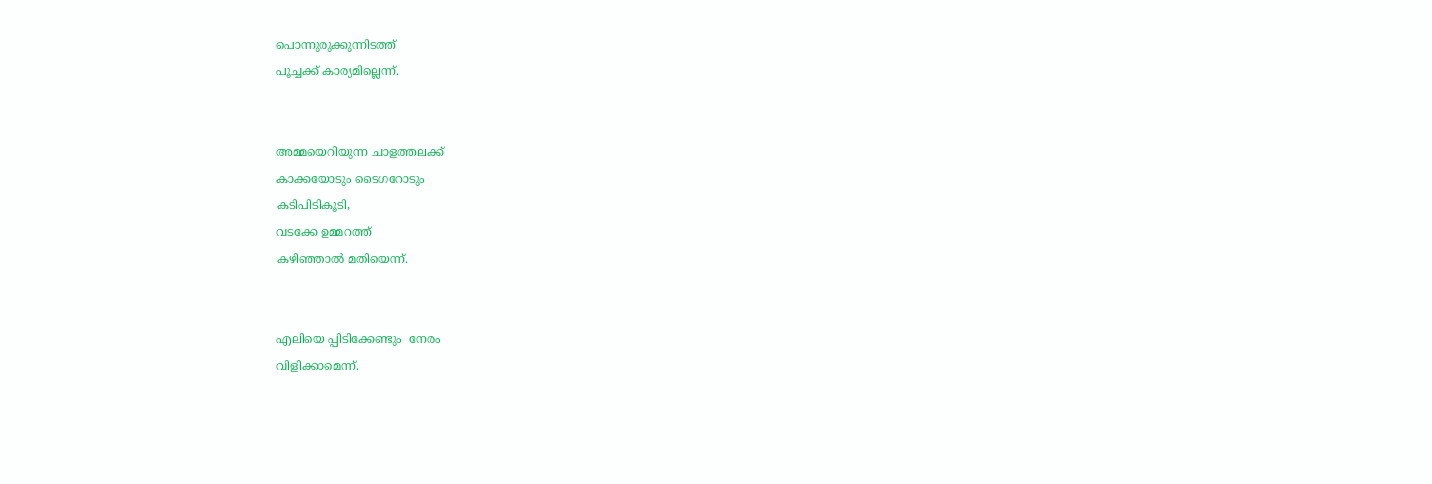പൊന്നുരുക്കുന്നിടത്ത്
പൂച്ചക്ക്‌ കാര്യമില്ലെന്ന്.


അമ്മയെറിയുന്ന ചാളത്തലക്ക്
കാക്കയോടും ടൈഗറോടും
കടിപിടികൂടി,
വടക്കേ ഉമ്മറത്ത്
കഴിഞ്ഞാൽ മതിയെന്ന്.


എലിയെ പ്പിടിക്കേണ്ടും  നേരം
വിളിക്കാമെന്ന്.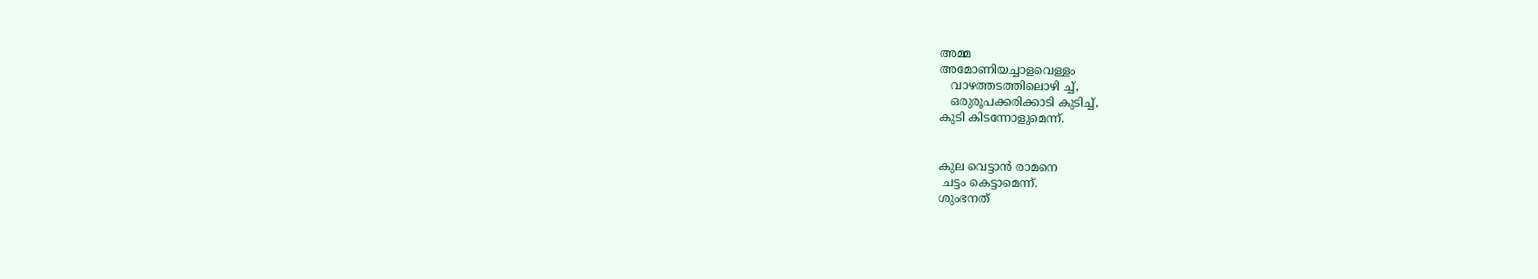അമ്മ
അമോണിയച്ചാളവെള്ളം
   വാഴത്തടത്തിലൊഴി ച്ച്,
   ഒരുരൂപക്കരിക്കാടി കുടിച്ച്,
കുടി കിടന്നോളുമെന്ന്.


കുല വെട്ടാൻ രാമനെ
 ചട്ടം കെട്ടാമെന്ന്.
ശുംഭനത്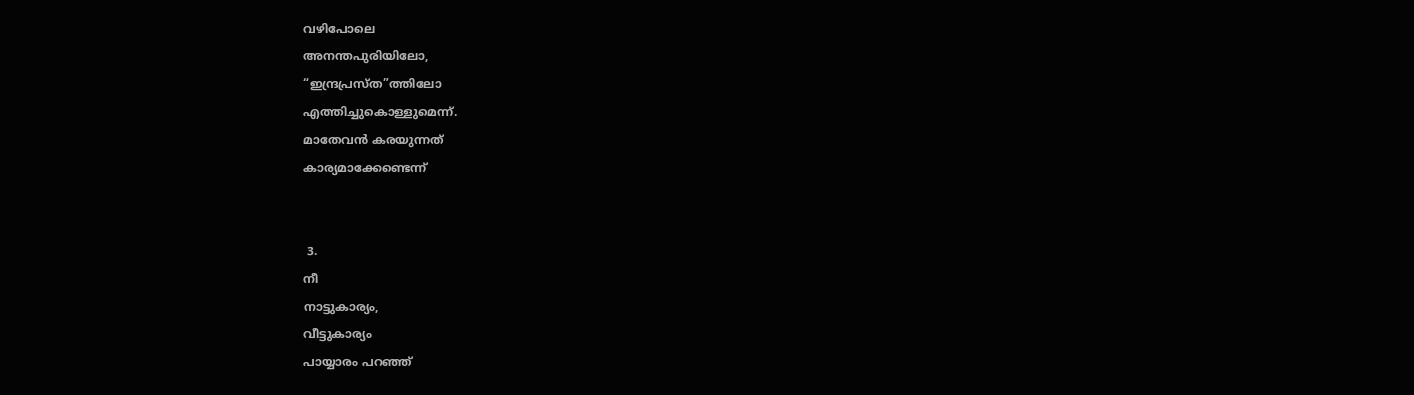വഴിപോലെ
അനന്തപുരിയിലോ,
“ഇന്ദ്രപ്രസ്ത”ത്തിലോ
എത്തിച്ചുകൊള്ളുമെന്ന്.
മാതേവൻ കരയുന്നത്
കാര്യമാക്കേണ്ടെന്ന്


 3.
നീ
നാട്ടുകാര്യം,
വീട്ടുകാര്യം
പായ്യാരം പറഞ്ഞ്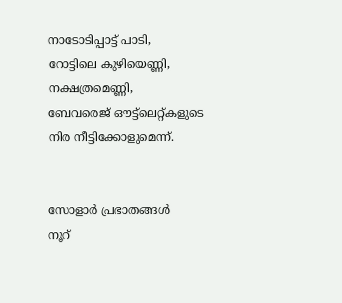നാടോടിപ്പാട്ട് പാടി,
റോട്ടിലെ കുഴിയെണ്ണി,
നക്ഷത്രമെണ്ണി,
ബേവരെജ് ഔട്ട്ലെറ്റ്കളുടെ
നിര നീട്ടിക്കോളുമെന്ന്.


സോളാർ പ്രഭാതങ്ങൾ
നൂറ്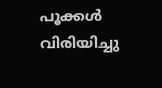പൂക്കൾ
വിരിയിച്ചു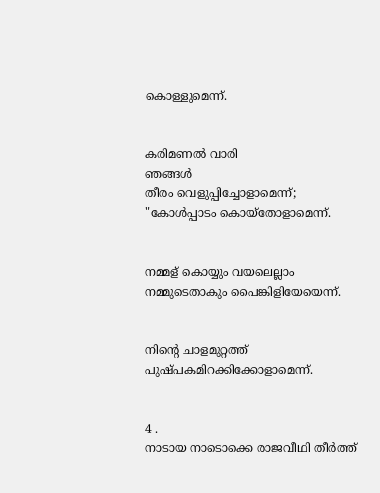കൊള്ളുമെന്ന്.


കരിമണൽ വാരി
ഞങ്ങൾ
തീരം വെളുപ്പിച്ചോളാമെന്ന്;
"കോൾപ്പാടം കൊയ്തോളാമെന്ന്.


നമ്മള് കൊയ്യും വയലെല്ലാം
നമ്മുടെതാകും പൈങ്കിളിയേയെന്ന്.


നിന്റെ ചാളമുറ്റത്ത്
പുഷ്പകമിറക്കിക്കോളാമെന്ന്.


4 .
നാടായ നാടൊക്കെ രാജവീഥി തീർത്ത്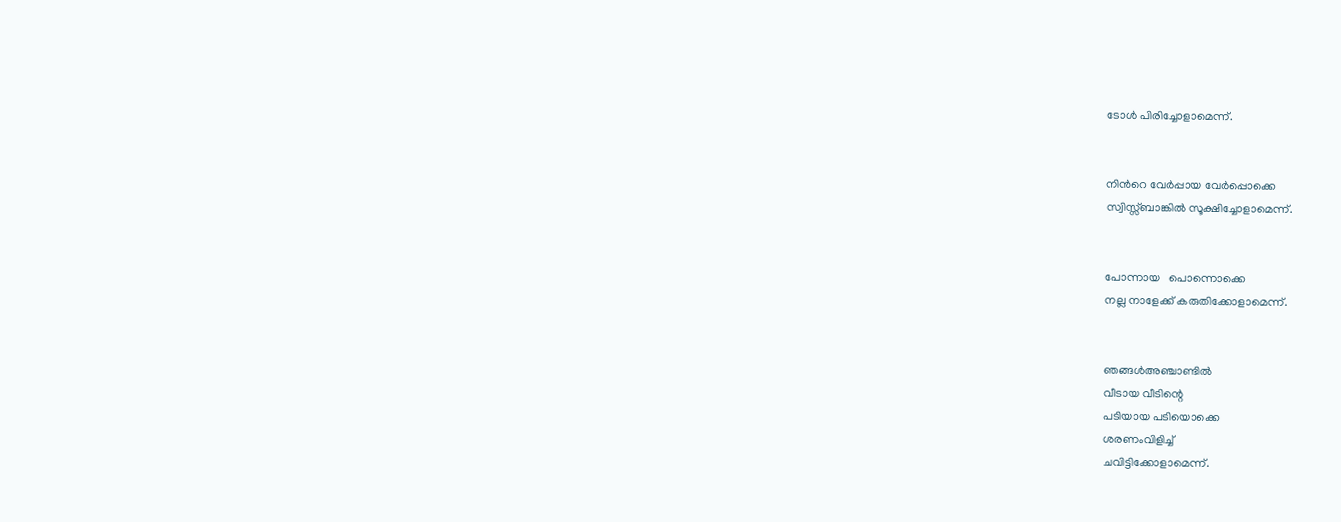ടോൾ പിരിച്ചോളാമെന്ന്.


നിൻറെ വേർപ്പായ വേർപ്പൊക്കെ
സ്വിസ്സ്ബാങ്കിൽ സൂക്ഷിച്ചോളാമെന്ന്.


പോന്നായ   പൊന്നൊക്കെ
നല്ല നാളേക്ക് കരുതിക്കോളാമെന്ന്.


ഞങ്ങൾഅഞ്ചാണ്ടിൽ
വീടായ വീടിന്റെ
പടിയായ പടിയൊക്കെ
ശരണംവിളിച്ച്
ചവിട്ടിക്കോളാമെന്ന്.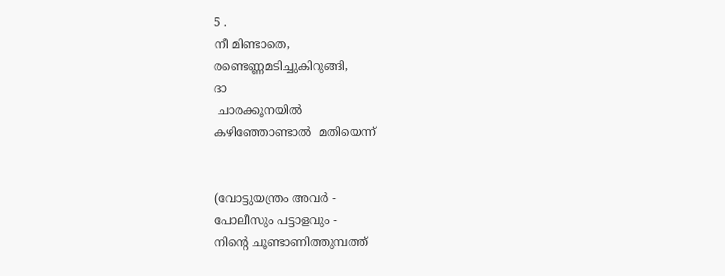5 .
നീ മിണ്ടാതെ,
രണ്ടെണ്ണമടിച്ചുകിറുങ്ങി,
ദാ
 ചാരക്കൂനയിൽ
കഴിഞ്ഞോണ്ടാൽ  മതിയെന്ന്


(വോട്ടുയന്ത്രം അവർ -
പോലീസും പട്ടാളവും -
നിന്റെ ചൂണ്ടാണിത്തുമ്പത്ത്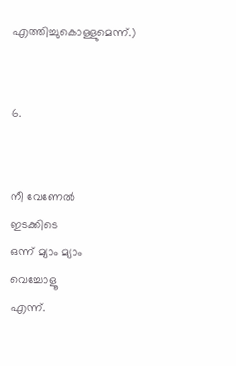എത്തിച്ചുകൊള്ളുമെന്ന്.)


6.


നീ വേണേൽ
ഇടക്കിടെ
ഒന്ന് മ്യാം മ്യാം
വെച്ചോളൂ
എന്ന്.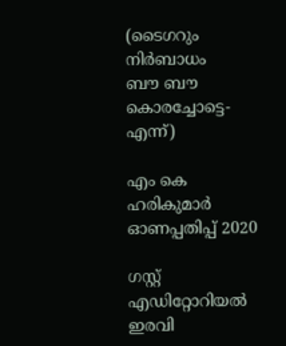(ടൈഗറും
നിർബാധം
ബൗ ബൗ
കൊരച്ചോട്ടെ-
എന്ന്)

എം കെ ഹരികുമാർ ഓണപ്പതിപ്പ്‌ 2020

ഗസ്റ്റ് എഡിറ്റോറിയൽ ഇരവി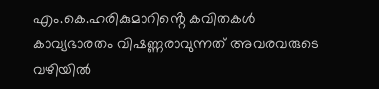എം.കെ.ഹരികുമാറിൻ്റെ കവിതകൾ കാവ്യഭാരതം വിഷണ്ണരാവുന്നത് അവരവരുടെ വഴിയിൽ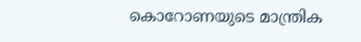കൊറോണയുടെ മാന്ത്രിക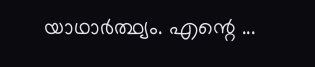യാഥാർത്ഥ്യം. എന്റെ ...